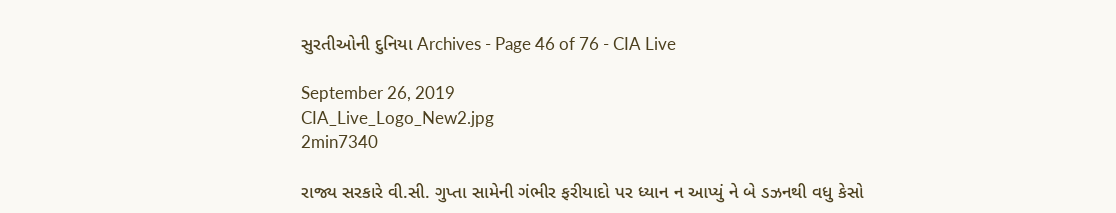સુરતીઓની દુનિયા Archives - Page 46 of 76 - CIA Live

September 26, 2019
CIA_Live_Logo_New2.jpg
2min7340

રાજ્ય સરકારે વી.સી. ગુપ્તા સામેની ગંભીર ફરીયાદો પર ધ્યાન ન આપ્યું ને બે ડઝનથી વધુ કેસો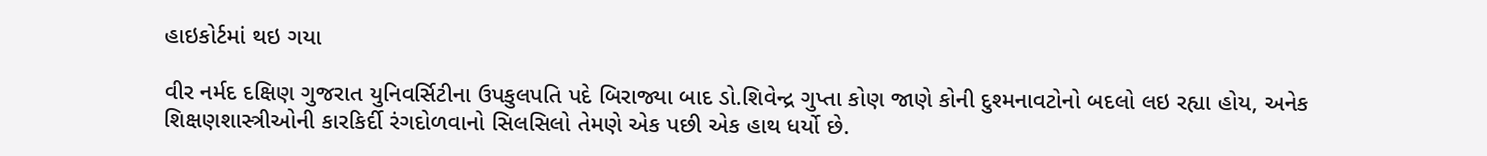હાઇકોર્ટમાં થઇ ગયા

વીર નર્મદ દક્ષિણ ગુજરાત યુનિવર્સિટીના ઉપકુલપતિ પદે બિરાજ્યા બાદ ડો.શિવેન્દ્ર ગુપ્તા કોણ જાણે કોની દુશ્મનાવટોનો બદલો લઇ રહ્યા હોય, અનેક શિક્ષણશાસ્ત્રીઓની કારકિર્દી રંગદોળવાનો સિલસિલો તેમણે એક પછી એક હાથ ધર્યો છે.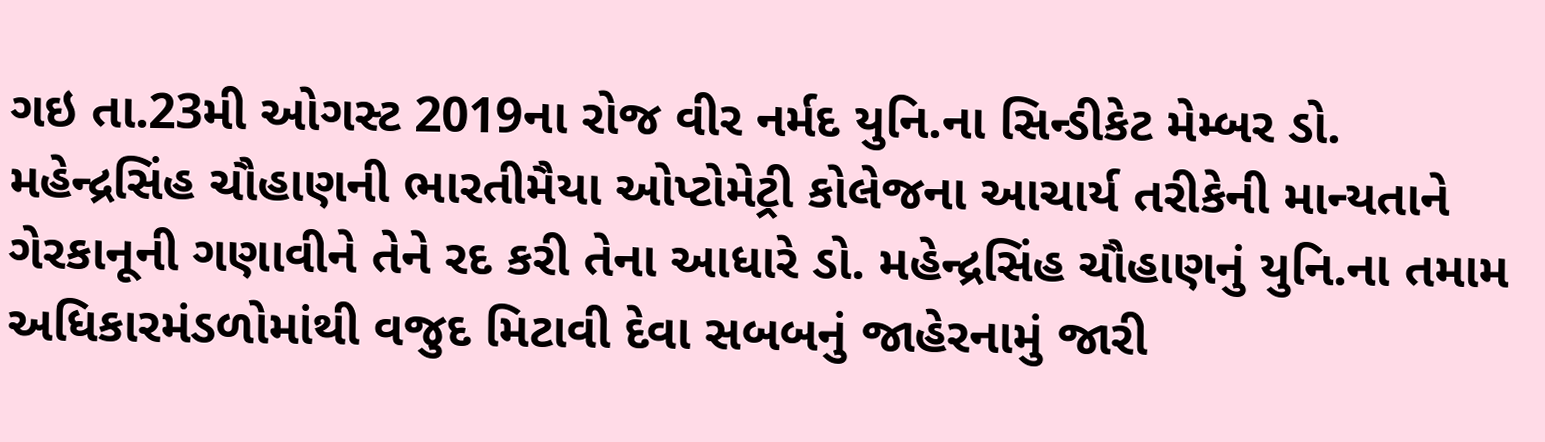ગઇ તા.23મી ઓગસ્ટ 2019ના રોજ વીર નર્મદ યુનિ.ના સિન્ડીકેટ મેમ્બર ડો. મહેન્દ્રસિંહ ચૌહાણની ભારતીમૈયા ઓપ્ટોમેટ્રી કોલેજના આચાર્ય તરીકેની માન્યતાને ગેરકાનૂની ગણાવીને તેને રદ કરી તેના આધારે ડો. મહેન્દ્રસિંહ ચૌહાણનું યુનિ.ના તમામ અધિકારમંડળોમાંથી વજુદ મિટાવી દેવા સબબનું જાહેરનામું જારી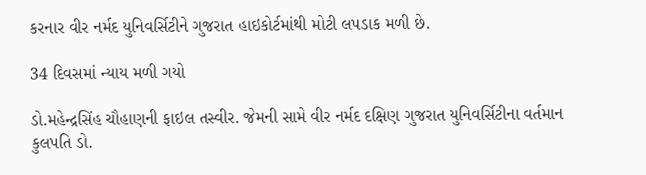કરનાર વીર નર્મદ યુનિવર્સિટીને ગુજરાત હાઇકોર્ટમાંથી મોટી લપડાક મળી છે.

34 દિવસમાં ન્યાય મળી ગયો

ડો.મહેન્દ્રસિંહ ચૌહાણની ફાઇલ તસ્વીર. જેમની સામે વીર નર્મદ દક્ષિણ ગુજરાત યુનિવર્સિટીના વર્તમાન કુલપતિ ડો.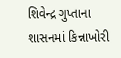શિવેન્દ્ર ગુપ્તાના શાસનમાં કિન્નાખોરી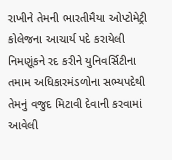રાખીને તેમની ભારતીમૈયા ઓપ્ટોમેટ્રી કોલેજના આચાર્ય પદે કરાયેલી નિમણૂંકને રદ કરીને યુનિવર્સિટીના તમામ અધિકારમંડળોના સભ્યપદેથી તેમનું વજુદ મિટાવી દેવાની કરવામાં આવેલી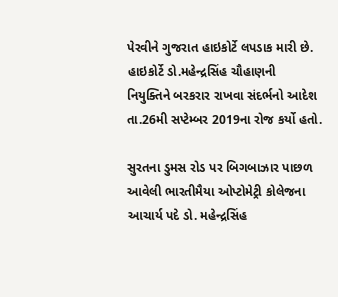પેરવીને ગુજરાત હાઇકોર્ટે લપડાક મારી છે. હાઇકોર્ટે ડો.મહેન્દ્રસિંહ ચૌહાણની નિયુક્તિને બરકરાર રાખવા સંદર્ભનો આદેશ તા.26મી સપ્ટેમ્બર 2019ના રોજ કર્યો હતો.

સુરતના ડુમસ રોડ પર બિગબાઝાર પાછળ આવેલી ભારતીમૈયા ઓપ્ટોમેટ્રી કોલેજના આચાર્ય પદે ડો. મહેન્દ્રસિંહ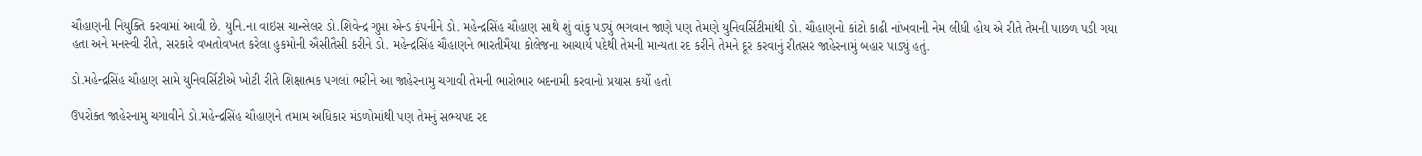ચૌહાણની નિયુક્તિ કરવામાં આવી છે. યુનિ.ના વાઇસ ચાન્સેલર ડો.શિવેન્દ્ર ગુપ્તા એન્ડ કંપનીને ડો. મહેન્દ્રસિંહ ચૌહાણ સાથે શું વાંકુ પડ્યું ભગવાન જાણે પણ તેમણે યુનિવર્સિટીમાંથી ડો. ચૌહાણનો કાંટો કાઢી નાંખવાની નેમ લીધી હોય એ રીતે તેમની પાછળ પડી ગયા હતા અને મનસ્વી રીતે, સરકારે વખતોવખત કરેલા હુકમોની ઐસીતૈસી કરીને ડો. મહેન્દ્રસિંહ ચૌહાણને ભારતીમૈયા કોલેજના આચાર્ય પદેથી તેમની માન્યતા રદ કરીને તેમને દૂર કરવાનું રીતસર જાહેરનામું બહાર પાડ્યું હતું.

ડો.મહેન્દ્રસિંહ ચૌહાણ સામે યુનિવર્સિટીએ ખોટી રીતે શિક્ષાત્મક પગલાં ભરીને આ જાહેરનામુ ચગાવી તેમની ભારોભાર બદનામી કરવાનો પ્રયાસ કર્યો હતો

ઉપરોક્ત જાહેરનામુ ચગાવીને ડો.મહેન્દ્રસિંહ ચૌહાણને તમામ અધિકાર મંડળોમાંથી પણ તેમનું સભ્યપદ રદ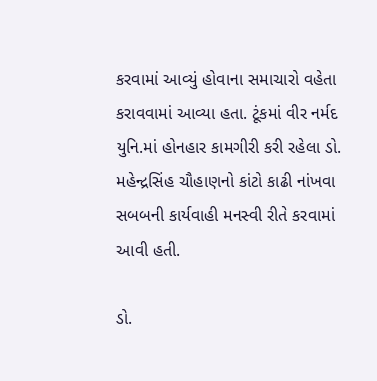કરવામાં આવ્યું હોવાના સમાચારો વહેતા કરાવવામાં આવ્યા હતા. ટૂંકમાં વીર નર્મદ યુનિ.માં હોનહાર કામગીરી કરી રહેલા ડો. મહેન્દ્રસિંહ ચૌહાણનો કાંટો કાઢી નાંખવા સબબની કાર્યવાહી મનસ્વી રીતે કરવામાં આવી હતી.

ડો.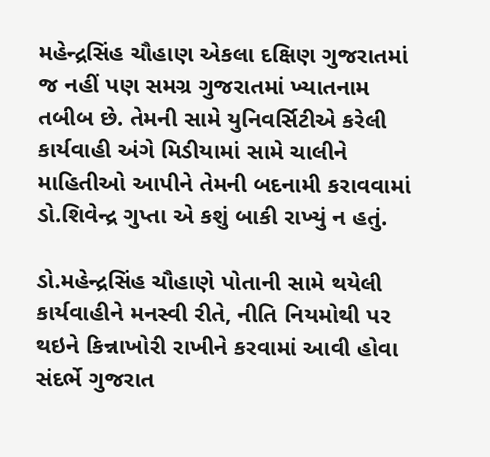મહેન્દ્રસિંહ ચૌહાણ એકલા દક્ષિણ ગુજરાતમાં જ નહીં પણ સમગ્ર ગુજરાતમાં ખ્યાતનામ તબીબ છે. તેમની સામે યુનિવર્સિટીએ કરેલી કાર્યવાહી અંગે મિડીયામાં સામે ચાલીને માહિતીઓ આપીને તેમની બદનામી કરાવવામાં ડો.શિવેન્દ્ર ગુપ્તા એ કશું બાકી રાખ્યું ન હતું.

ડો.મહેન્દ્રસિંહ ચૌહાણે પોતાની સામે થયેલી કાર્યવાહીને મનસ્વી રીતે, નીતિ નિયમોથી પર થઇને કિન્નાખોરી રાખીને કરવામાં આવી હોવા સંદર્ભે ગુજરાત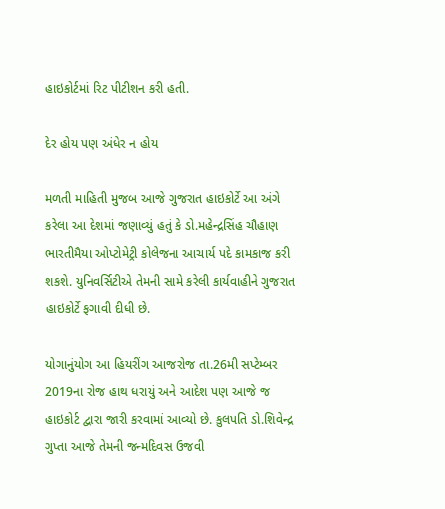હાઇકોર્ટમાં રિટ પીટીશન કરી હતી.

દેર હોય પણ અંધેર ન હોય

મળતી માહિતી મુજબ આજે ગુજરાત હાઇકોર્ટે આ અંગે કરેલા આ દેશમાં જણાવ્યું હતું કે ડો.મહેન્દ્રસિંહ ચૌહાણ ભારતીમૈયા ઓપ્ટોમેટ્રી કોલેજના આચાર્ય પદે કામકાજ કરી શકશે. યુનિવર્સિટીએ તેમની સામે કરેલી કાર્યવાહીને ગુજરાત હાઇકોર્ટે ફગાવી દીધી છે.

યોગાનુંયોગ આ હિયરીંગ આજરોજ તા.26મી સપ્ટેમ્બર 2019ના રોજ હાથ ધરાયું અને આદેશ પણ આજે જ હાઇકોર્ટ દ્વારા જારી કરવામાં આવ્યો છે. કુલપતિ ડો.શિવેન્દ્ર ગુપ્તા આજે તેમની જન્મદિવસ ઉજવી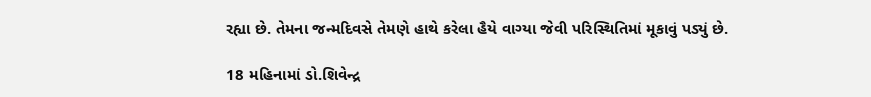રહ્યા છે. તેમના જન્મદિવસે તેમણે હાથે કરેલા હૈયે વાગ્યા જેવી પરિસ્થિતિમાં મૂકાવું પડ્યું છે.

18 મહિનામાં ડો.શિવેન્દ્ર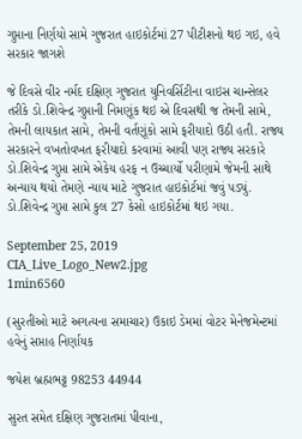ગુપ્તાના નિર્ણયો સામે ગુજરાત હાઇકોર્ટમાં 27 પીટીશનો થઇ ગઇ, હવે સરકાર જાગશે

જે દિવસે વીર નર્મદ દક્ષિણ ગુજરાત યુનિવર્સિટીના વાઇસ ચાન્સેલર તરીકે ડો.શિવેન્દ્ર ગુપ્તાની નિમણૂંક થઇ એ દિવસથી જ તેમની સામે, તેમની લાયકાત સામે, તેમની વર્તણૂંકો સામે ફરીયાદો ઉઠી હતી. રાજ્ય સરકારને વખતોવખત ફરીયાદો કરવામાં આવી પણ રાજ્ય સરકારે ડો.શિવેન્દ્ર ગુપ્તા સામે એકેય હરફ ન ઉચ્ચાર્યો પરીણામે જેમની સાથે અન્યાય થયો તેમણે ન્યાય માટે ગુજરાત હાઇકોર્ટમાં જવું પડ્યું. ડો.શિવેન્દ્ર ગુપ્તા સામે કુલ 27 કેસો હાઇકોર્ટમાં થઇ ગયા.

September 25, 2019
CIA_Live_Logo_New2.jpg
1min6560

(સુરતીઓ માટે અગત્યના સમાચાર) ઉકાઇ ડેમમાં વોટર મેનેજમેન્ટમાં હવેનું સપ્તાહ નિર્ણાયક

જયેશ બ્રહ્મભટ્ટ 98253 44944

સુરત સમેત દક્ષિણ ગુજરાતમાં પીવાના,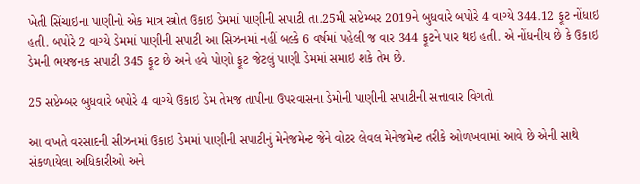ખેતી સિંચાઇના પાણીનો એક માત્ર સ્ત્રોત ઉકાઇ ડેમમાં પાણીની સપાટી તા.25મી સપ્ટેમ્બર 2019ને બુધવારે બપોરે 4 વાગ્યે 344.12 ફૂટ નોંધાઇ હતી. બપોરે 2 વાગ્યે ડેમમાં પાણીની સપાટી આ સિઝનમાં નહીં બલ્કે 6 વર્ષમાં પહેલી જ વાર 344 ફૂટને પાર થઇ હતી. એ નોંધનીય છે કે ઉકાઇ ડેમની ભયજનક સપાટી 345 ફૂટ છે અને હવે પોણો ફૂટ જેટલું પાણી ડેમમાં સમાઇ શકે તેમ છે.

25 સપ્ટેમ્બર બુધવારે બપોરે 4 વાગ્યે ઉકાઇ ડેમ તેમજ તાપીના ઉપરવાસના ડેમોની પાણીની સપાટીની સત્તાવાર વિગતો

આ વખતે વરસાદની સીઝનમાં ઉકાઇ ડેમમાં પાણીની સપાટીનું મેનેજમેન્ટ જેને વોટર લેવલ મેનેજમેન્ટ તરીકે ઓળખવામાં આવે છે એની સાથે સંકળાયેલા અધિકારીઓ અને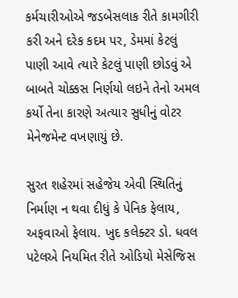કર્મચારીઓએ જડબેસલાક રીતે કામગીરી કરી અને દરેક કદમ પર, ડેમમાં કેટલું પાણી આવે ત્યારે કેટલું પાણી છોડવું એ બાબતે ચોક્કસ નિર્ણયો લઇને તેનો અમલ કર્યો તેના કારણે અત્યાર સુધીનું વોટર મેનેજમેન્ટ વખણાયું છે.

સુરત શહેરમાં સહેજેય એવી સ્થિતિનું નિર્માણ ન થવા દીધું કે પેનિક ફેલાય, અફવાઓ ફેલાય. ખુદ કલેક્ટર ડો. ધવલ પટેલએ નિયમિત રીતે ઓડિયો મેસેજિસ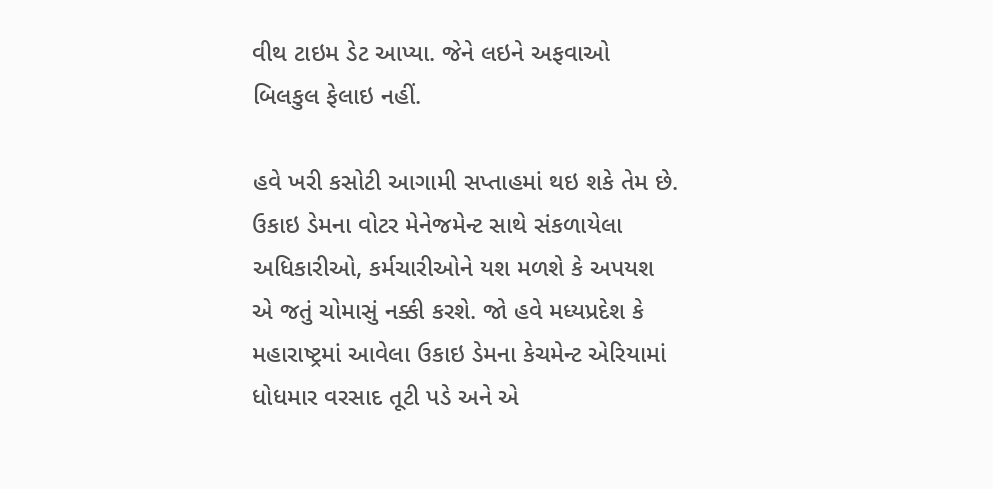વીથ ટાઇમ ડેટ આપ્યા. જેને લઇને અફવાઓ બિલકુલ ફેલાઇ નહીં.

હવે ખરી કસોટી આગામી સપ્તાહમાં થઇ શકે તેમ છે. ઉકાઇ ડેમના વોટર મેનેજમેન્ટ સાથે સંકળાયેલા અધિકારીઓ, કર્મચારીઓને યશ મળશે કે અપયશ એ જતું ચોમાસું નક્કી કરશે. જો હવે મધ્યપ્રદેશ કે મહારાષ્ટ્રમાં આવેલા ઉકાઇ ડેમના કેચમેન્ટ એરિયામાં ધોધમાર વરસાદ તૂટી પડે અને એ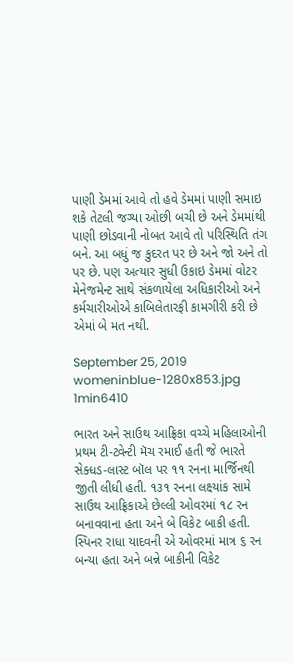પાણી ડેમમાં આવે તો હવે ડેમમાં પાણી સમાઇ શકે તેટલી જગ્યા ઓછી બચી છે અને ડેમમાંથી પાણી છોડવાની નોબત આવે તો પરિસ્થિતિ તંગ બને. આ બધું જ કુદરત પર છે અને જો અને તો પર છે. પણ અત્યાર સુધી ઉકાઇ ડેમમાં વોટર મેનેજમેન્ટ સાથે સંકળાયેલા અધિકારીઓ અને કર્મચારીઓએ કાબિલેતારફી કામગીરી કરી છે એમાં બે મત નથી.

September 25, 2019
womeninblue-1280x853.jpg
1min6410

ભારત અને સાઉથ આફ્રિકા વચ્ચે મહિલાઓની પ્રથમ ટી-ટ્વેન્ટી મૅચ રમાઈ હતી જે ભારતે સેક્ધડ-લાસ્ટ બૉલ પર ૧૧ રનના માર્જિનથી જીતી લીધી હતી. ૧૩૧ રનના લક્ષ્યાંક સામે સાઉથ આફ્રિકાએ છેલ્લી ઓવરમાં ૧૮ રન બનાવવાના હતા અને બે વિકેટ બાકી હતી. સ્પિનર રાધા યાદવની એ ઓવરમાં માત્ર ૬ રન બન્યા હતા અને બન્ને બાકીની વિકેટ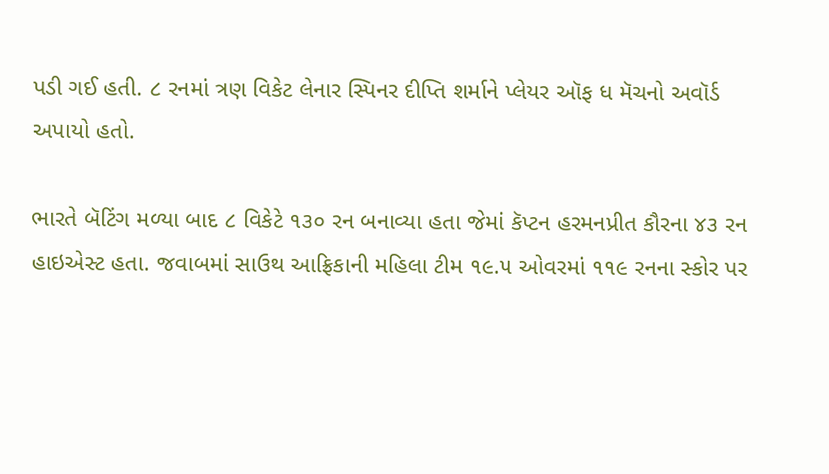પડી ગઈ હતી. ૮ રનમાં ત્રણ વિકેટ લેનાર સ્પિનર દીપ્તિ શર્માને પ્લેયર ઑફ ધ મૅચનો અવૉર્ડ અપાયો હતો.

ભારતે બૅટિંગ મળ્યા બાદ ૮ વિકેટે ૧૩૦ રન બનાવ્યા હતા જેમાં કૅપ્ટન હરમનપ્રીત કૌરના ૪૩ રન હાઇએસ્ટ હતા. જવાબમાં સાઉથ આફ્રિકાની મહિલા ટીમ ૧૯.૫ ઓવરમાં ૧૧૯ રનના સ્કોર પર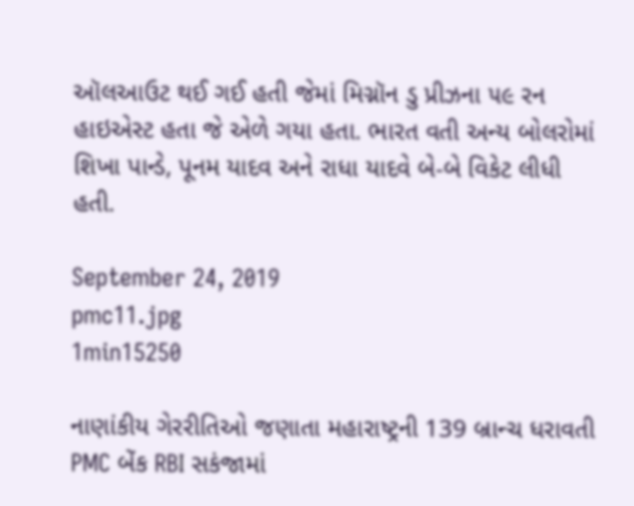ઑલઆઉટ થઈ ગઈ હતી જેમાં મિગ્નૉન ડુ પ્રીઝના ૫૯ રન હાઇએસ્ટ હતા જે એળે ગયા હતા. ભારત વતી અન્ય બોલરોમાં શિખા પાન્ડે, પૂનમ યાદવ અને રાધા યાદવે બે-બે વિકેટ લીધી હતી.

September 24, 2019
pmc11.jpg
1min15250

નાણાંકીય ગેરરીતિઓ જણાતા મહારાષ્ટ્રની 139 બ્રાન્ચ ધરાવતી PMC બેંક RBI સકંજામાં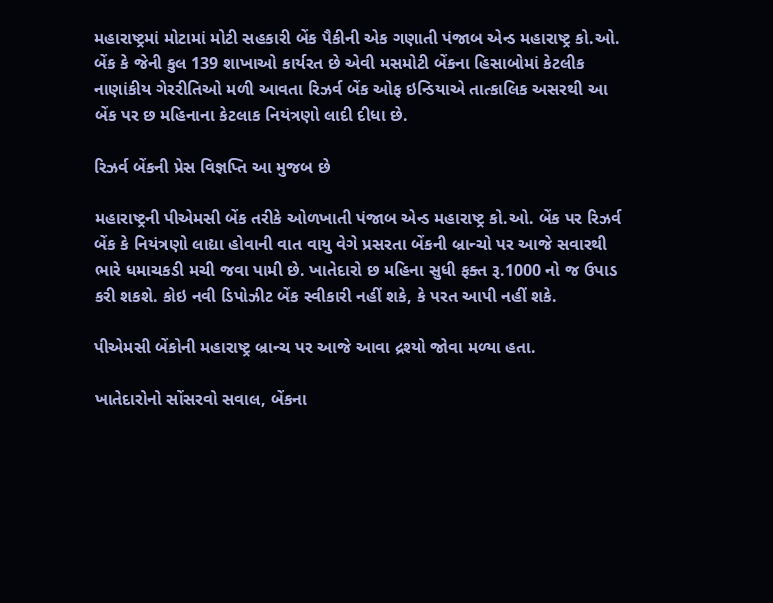મહારાષ્ટ્રમાં મોટામાં મોટી સહકારી બેંક પૈકીની એક ગણાતી પંજાબ એન્ડ મહારાષ્ટ્ર કો.ઓ. બેંક કે જેની કુલ 139 શાખાઓ કાર્યરત છે એવી મસમોટી બેંકના હિસાબોમાં કેટલીક નાણાંકીય ગેરરીતિઓ મળી આવતા રિઝર્વ બેંક ઓફ ઇન્ડિયાએ તાત્કાલિક અસરથી આ બેંક પર છ મહિનાના કેટલાક નિયંત્રણો લાદી દીધા છે.

રિઝર્વ બેંકની પ્રેસ વિજ્ઞપ્તિ આ મુજબ છે

મહારાષ્ટ્રની પીએમસી બેંક તરીકે ઓળખાતી પંજાબ એન્ડ મહારાષ્ટ્ર કો.ઓ. બેંક પર રિઝર્વ બેંક કે નિયંત્રણો લાદ્યા હોવાની વાત વાયુ વેગે પ્રસરતા બેંકની બ્રાન્ચો પર આજે સવારથી ભારે ધમાચકડી મચી જવા પામી છે. ખાતેદારો છ મહિના સુધી ફક્ત રૂ.1000 નો જ ઉપાડ કરી શકશે. કોઇ નવી ડિપોઝીટ બેંક સ્વીકારી નહીં શકે, કે પરત આપી નહીં શકે.

પીએમસી બેંકોની મહારાષ્ટ્ર બ્રાન્ચ પર આજે આવા દ્રશ્યો જોવા મળ્યા હતા.

ખાતેદારોનો સોંસરવો સવાલ, બેંકના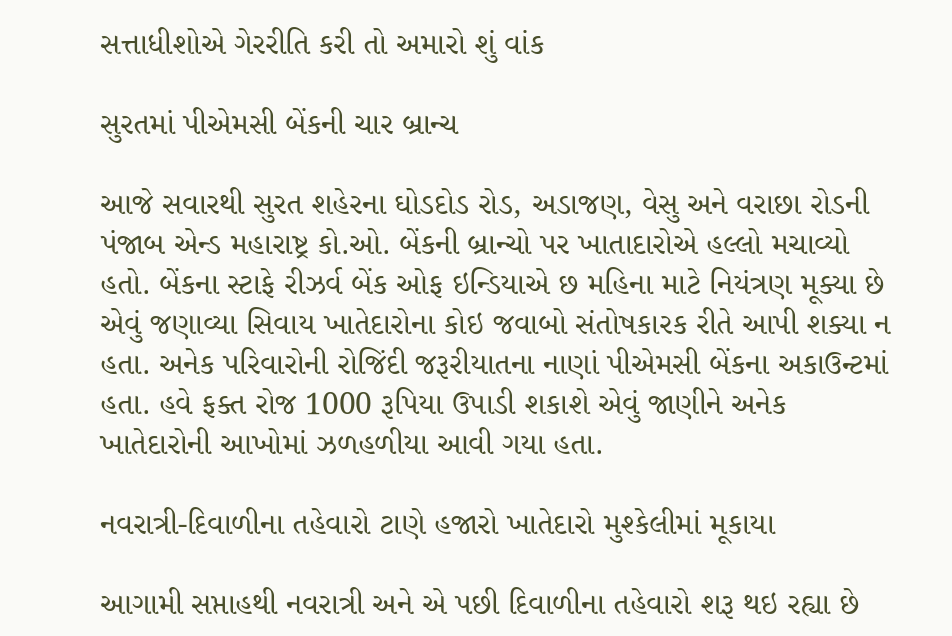સત્તાધીશોએ ગેરરીતિ કરી તો અમારો શું વાંક

સુરતમાં પીએમસી બેંકની ચાર બ્રાન્ચ

આજે સવારથી સુરત શહેરના ઘોડદોડ રોડ, અડાજણ, વેસુ અને વરાછા રોડની પંજાબ એન્ડ મહારાષ્ટ્ર કો.ઓ. બેંકની બ્રાન્ચો પર ખાતાદારોએ હલ્લો મચાવ્યો હતો. બેંકના સ્ટાફે રીઝર્વ બેંક ઓફ ઇન્ડિયાએ છ મહિના માટે નિયંત્રણ મૂક્યા છે એવું જણાવ્યા સિવાય ખાતેદારોના કોઇ જવાબો સંતોષકારક રીતે આપી શક્યા ન હતા. અનેક પરિવારોની રોજિંદી જરૂરીયાતના નાણાં પીએમસી બેંકના અકાઉન્ટમાં હતા. હવે ફક્ત રોજ 1000 રૂપિયા ઉપાડી શકાશે એવું જાણીને અનેક ખાતેદારોની આખોમાં ઝળહળીયા આવી ગયા હતા.

નવરાત્રી-દિવાળીના તહેવારો ટાણે હજારો ખાતેદારો મુશ્કેલીમાં મૂકાયા

આગામી સપ્તાહથી નવરાત્રી અને એ પછી દિવાળીના તહેવારો શરૂ થઇ રહ્યા છે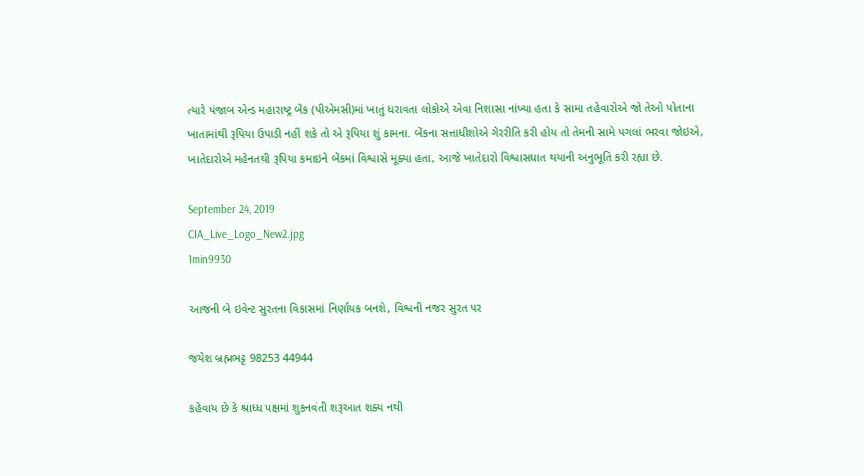ત્યારે પંજાબ એન્ડ મહારાષ્ટ્ર બેંક (પીએમસી)માં ખાતું ધરાવતા લોકોએ એવા નિશાસા નાંખ્યા હતા કે સામા તહેવારોએ જો તેઓ પોતાના ખાતામાંથી રૂપિયા ઉપાડી નહીં શકે તો એ રૂપિયા શું કામના. બેંકના સત્તાધીશોએ ગેરરીતિ કરી હોય તો તેમની સામે પગલાં ભરવા જોઇએ, ખાતેદારોએ મહેનતથી રૂપિયા કમાઇને બેંકમાં વિશ્વાસે મૂક્યા હતા, આજે ખાતેદારો વિશ્વાસઘાત થયાની અનુભૂતિ કરી રહ્યા છે.

September 24, 2019
CIA_Live_Logo_New2.jpg
1min9930

આજની બે ઇવેન્ટ સુરતના વિકાસમાં નિર્ણાયક બનશે, વિશ્વની નજર સુરત પર

જયેશ બ્રહ્મભટ્ટ 98253 44944

કહેવાય છે કે શ્રાધ્ધ પક્ષમાં શુકનવંતી શરૂઆત શક્ય નથી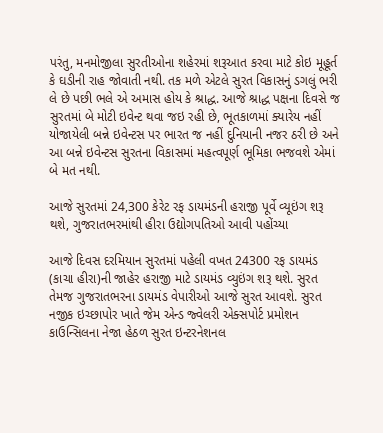પરંતુ, મનમોજીલા સુરતીઓના શહેરમાં શરૂઆત કરવા માટે કોઇ મૂહૂર્ત કે ઘડીની રાહ જોવાતી નથી. તક મળે એટલે સુરત વિકાસનું ડગલું ભરી લે છે પછી ભલે એ અમાસ હોય કે શ્રાદ્ધ. આજે શ્રાદ્ધ પક્ષના દિવસે જ સુરતમાં બે મોટી ઇવેન્ટ થવા જઇ રહી છે, ભૂતકાળમાં ક્યારેય નહીં યોજાયેલી બન્ને ઇવેન્ટસ પર ભારત જ નહીં દુનિયાની નજર ઠરી છે અને આ બન્ને ઇવેન્ટસ સુરતના વિકાસમાં મહત્વપૂર્ણ ભૂમિકા ભજવશે એમાં બે મત નથી.

આજે સુરતમાં 24,300 કેરેટ રફ ડાયમંડની હરાજી પૂર્વે વ્યૂઇંગ શરૂ થશે, ગુજરાતભરમાંથી હીરા ઉદ્યોગપતિઓ આવી પહોંચ્યા

આજે દિવસ દરમિયાન સુરતમાં પહેલી વખત 24300 રફ ડાયમંડ (કાચા હીરા)ની જાહેર હરાજી માટે ડાયમંડ વ્યુઇંગ શરૂ થશે. સુરત તેમજ ગુજરાતભરના ડાયમંડ વેપારીઓ આજે સુરત આવશે. સુરત નજીક ઇચ્છાપોર ખાતે જેમ એન્ડ જ્વેલરી એક્સપોર્ટ પ્રમોશન કાઉન્સિલના નેજા હેઠળ સુરત ઇન્ટરનેશનલ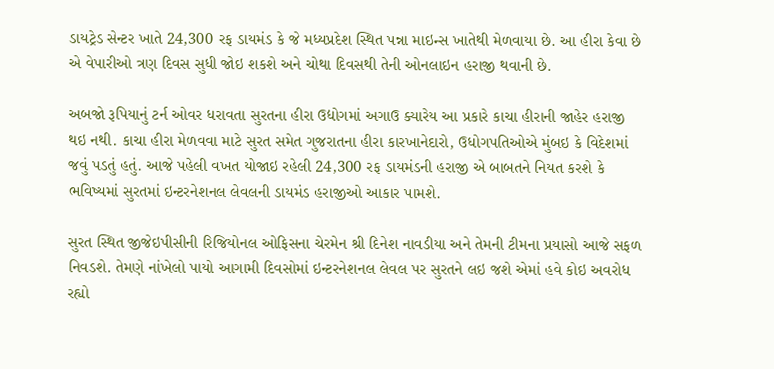ડાયટ્રેડ સેન્ટર ખાતે 24,300 રફ ડાયમંડ કે જે મધ્યપ્રદેશ સ્થિત પન્ના માઇન્સ ખાતેથી મેળવાયા છે. આ હીરા કેવા છે એ વેપારીઓ ત્રણ દિવસ સુધી જોઇ શકશે અને ચોથા દિવસથી તેની ઓનલાઇન હરાજી થવાની છે.

અબજો રૂપિયાનું ટર્ન ઓવર ધરાવતા સુરતના હીરા ઉદ્યોગમાં અગાઉ ક્યારેય આ પ્રકારે કાચા હીરાની જાહેર હરાજી થઇ નથી. કાચા હીરા મેળવવા માટે સુરત સમેત ગુજરાતના હીરા કારખાનેદારો, ઉધોગપતિઓએ મુંબઇ કે વિદેશમાં જવું પડતું હતું. આજે પહેલી વખત યોજાઇ રહેલી 24,300 રફ ડાયમંડની હરાજી એ બાબતને નિયત કરશે કે ભવિષ્યમાં સુરતમાં ઇન્ટરનેશનલ લેવલની ડાયમંડ હરાજીઓ આકાર પામશે.

સુરત સ્થિત જીજેઇપીસીની રિજિયોનલ ઓફિસના ચેરમેન શ્રી દિનેશ નાવડીયા અને તેમની ટીમના પ્રયાસો આજે સફળ નિવડશે. તેમણે નાંખેલો પાયો આગામી દિવસોમાં ઇન્ટરનેશનલ લેવલ પર સુરતને લઇ જશે એમાં હવે કોઇ અવરોધ રહ્યો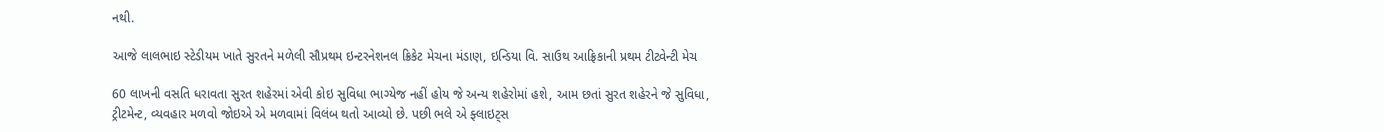નથી.

આજે લાલભાઇ સ્ટેડીયમ ખાતે સુરતને મળેલી સૌપ્રથમ ઇન્ટરનેશનલ ક્રિકેટ મેચના મંડાણ, ઇન્ડિયા વિ. સાઉથ આફ્રિકાની પ્રથમ ટીટ્વેન્ટી મેચ

60 લાખની વસતિ ધરાવતા સુરત શહેરમાં એવી કોઇ સુવિધા ભાગ્યેજ નહીં હોય જે અન્ય શહેરોમાં હશે, આમ છતાં સુરત શહેરને જે સુવિધા, ટ્રીટમેન્ટ, વ્યવહાર મળવો જોઇએ એ મળવામાં વિલંબ થતો આવ્યો છે. પછી ભલે એ ફ્લાઇટ્સ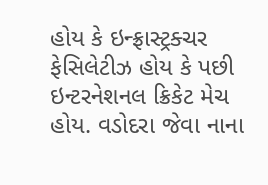હોય કે ઇન્ફ્રાસ્ટ્રક્ચર ફેસિલેટીઝ હોય કે પછી ઇન્ટરનેશનલ ક્રિકેટ મેચ હોય. વડોદરા જેવા નાના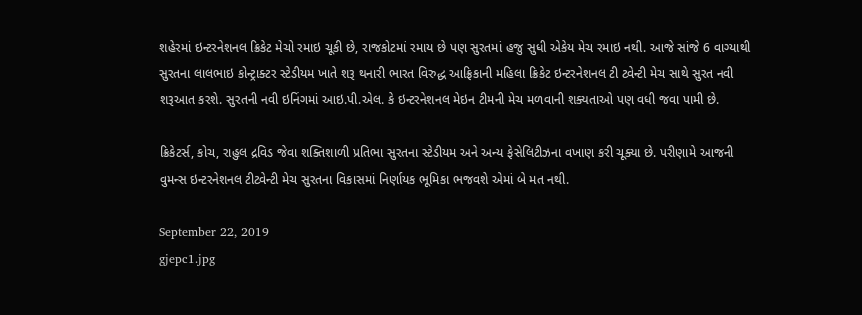શહેરમાં ઇન્ટરનેશનલ ક્રિકેટ મેચો રમાઇ ચૂકી છે, રાજકોટમાં રમાય છે પણ સુરતમાં હજુ સુધી એકેય મેચ રમાઇ નથી. આજે સાંજે 6 વાગ્યાથી સુરતના લાલભાઇ કોન્ટ્રાક્ટર સ્ટેડીયમ ખાતે શરૂ થનારી ભારત વિરુદ્ધ આફ્રિકાની મહિલા ક્રિકેટ ઇન્ટરનેશનલ ટી ટ્વેન્ટી મેચ સાથે સુરત નવી શરૂઆત કરશે. સુરતની નવી ઇનિંગમાં આઇ.પી.એલ. કે ઇન્ટરનેશનલ મેઇન ટીમની મેચ મળવાની શક્યતાઓ પણ વધી જવા પામી છે.

ક્રિકેટર્સ, કોચ, રાહુલ દ્રવિડ જેવા શક્તિશાળી પ્રતિભા સુરતના સ્ટેડીયમ અને અન્ય ફેસેલિટીઝના વખાણ કરી ચૂક્યા છે. પરીણામે આજની વુમન્સ ઇન્ટરનેશનલ ટીટ્વેન્ટી મેચ સુરતના વિકાસમાં નિર્ણાયક ભૂમિકા ભજવશે એમાં બે મત નથી.

September 22, 2019
gjepc1.jpg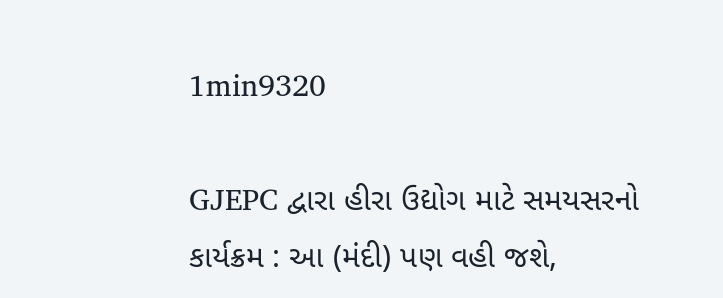1min9320

GJEPC દ્વારા હીરા ઉદ્યોગ માટે સમયસરનો કાર્યક્રમ : આ (મંદી) પણ વહી જશે,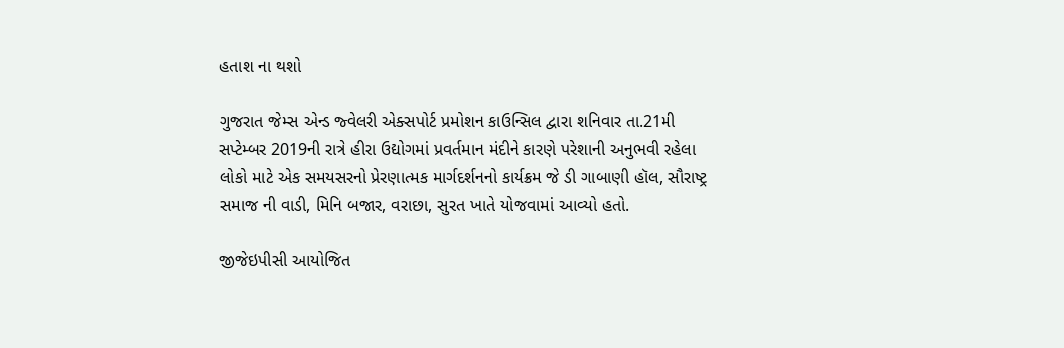હતાશ ના થશો

ગુજરાત જેમ્સ એન્ડ જ્વેલરી એક્સપોર્ટ પ્રમોશન કાઉન્સિલ દ્વારા શનિવાર તા.21મી સપ્ટેમ્બર 2019ની રાત્રે હીરા ઉદ્યોગમાં પ્રવર્તમાન મંદીને કારણે પરેશાની અનુભવી રહેલા લોકો માટે એક સમયસરનો પ્રેરણાત્મક માર્ગદર્શનનો કાર્યક્રમ જે ડી ગાબાણી હૉલ, સૌરાષ્ટ્ર સમાજ ની વાડી, મિનિ બજાર, વરાછા, સુરત ખાતે યોજવામાં આવ્યો હતો.

જીજેઇપીસી આયોજિત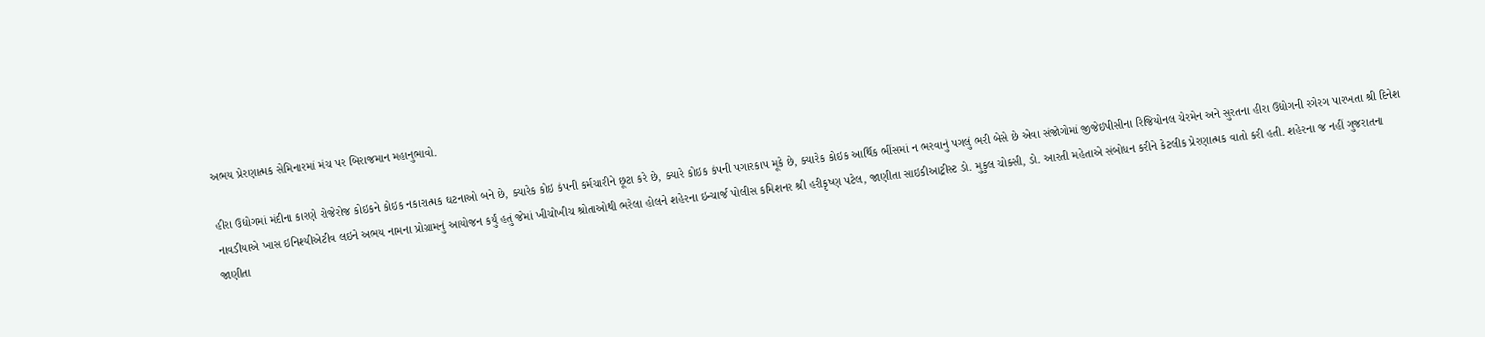અભય પ્રેરણાત્મક સેમિનારમાં મંચ પર બિરાજમાન મહાનુભાવો.

હીરા ઉદ્યોગમાં મંદીના કારણે રોજેરોજ કોઇકને કોઇક નકારાત્મક ઘટનાઓ બને છે, ક્યારેક કોઇ કંપની કર્મચારીને છૂટા કરે છે, ક્યારે કોઇક કંપની પગારકાપ મૂકે છે, ક્યારેક કોઇક આર્થિક ભીંસમાં ન ભરવાનું પગલું ભરી બેસે છે એવા સંજોગોમાં જીજેઇપીસીના રિજિયોનલ ચેરમેન અને સુરતના હીરા ઉદ્યોગની રગેરગ પારખતા શ્રી દિનેશ નાવડીયાએ ખાસ ઇનિશ્યીએટીવ લઇને અભય નામના પ્રોગ્રામનું આયોજન કર્યું હતું જેમાં ખીચોખીચ શ્રોતાઓથી ભરેલા હોલને શહેરના ઇન્ચાર્જ પોલીસ કમિશનર શ્રી હરીકૃષ્ણ પટેલ, જાણીતા સાઇકીઆટ્રીસ્ટ ડો. મુકુલ ચોક્સી, ડો. આરતી મહેતાએ સંબોધન કરીને કેટલીક પ્રેરણાત્મક વાતો કરી હતી. શહેરના જ નહીં ગુજરાતના જાણીતા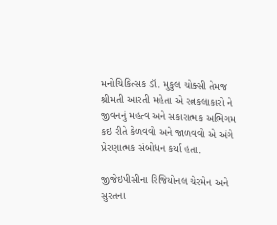મનોચિકિત્સક ડૉ. મુકુલ ચોક્સી તેમજ શ્રીમતી આરતી મહેતા એ રત્નકલાકારો ને જીવનનું મહત્વ અને સકારાત્મક અભિગમ કઇ રીતે કેળવવો અને જાળવવો એ અંગે પ્રેરણાત્મક સંબોધન કર્યા હતા.

જીજેઇપીસીના રિજિયોનલ ચેરમેન અને સુરતના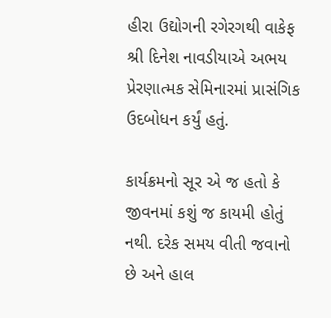હીરા ઉદ્યોગની રગેરગથી વાકેફ શ્રી દિનેશ નાવડીયાએ અભય પ્રેરણાત્મક સેમિનારમાં પ્રાસંગિક ઉદબોધન કર્યું હતું.

કાર્યક્રમનો સૂર એ જ હતો કે જીવનમાં કશું જ કાયમી હોતું નથી. દરેક સમય વીતી જવાનો છે અને હાલ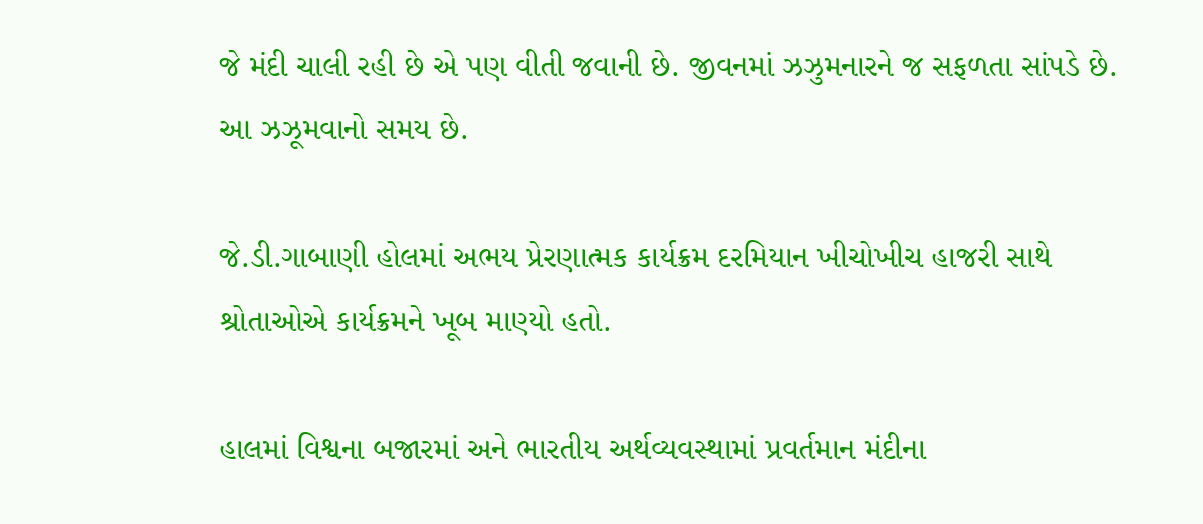જે મંદી ચાલી રહી છે એ પણ વીતી જવાની છે. જીવનમાં ઝઝુમનારને જ સફળતા સાંપડે છે. આ ઝઝૂમવાનો સમય છે.

જે.ડી.ગાબાણી હોલમાં અભય પ્રેરણાત્મક કાર્યક્રમ દરમિયાન ખીચોખીચ હાજરી સાથે શ્રોતાઓએ કાર્યક્રમને ખૂબ માણ્યો હતો.

હાલમાં વિશ્વના બજારમાં અને ભારતીય અર્થવ્યવસ્થામાં પ્રવર્તમાન મંદીના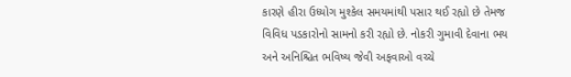કારણે હીરા ઉધ્યોગ મુશ્કેલ સમયમાંથી પસાર થઈ રહ્યો છે તેમજ વિવિધ પડકારોનો સામનો કરી રહ્યો છે. નોકરી ગુમાવી દેવાના ભય અને અનિશ્ચિત ભવિષ્ય જેવી અફવાઓ વચ્ચે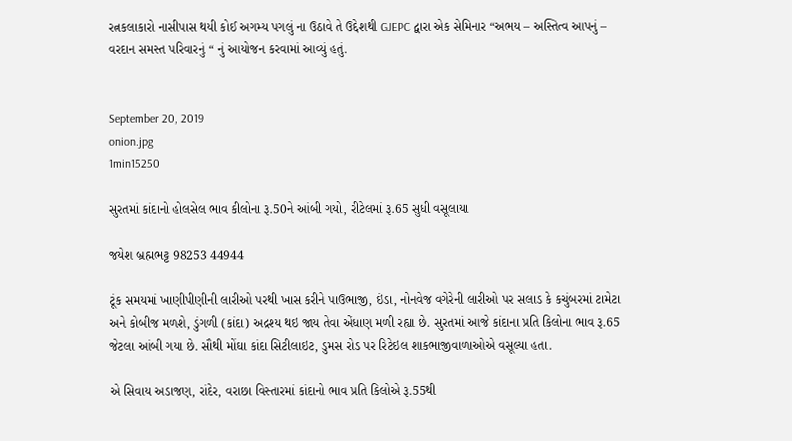રત્નકલાકારો નાસીપાસ થયી કોઈ અગમ્ય પગલું ના ઉઠાવે તે ઉદ્દેશથી GJEPC દ્વારા એક સેમિનાર “અભય – અસ્તિત્વ આપનું – વરદાન સમસ્ત પરિવારનું “ નું આયોજન કરવામાં આવ્યું હતું.


September 20, 2019
onion.jpg
1min15250

સુરતમાં કાંદાનો હોલસેલ ભાવ કીલોના રૂ.50ને આંબી ગયો, રીટેલમાં રૂ.65 સુધી વસૂલાયા

જયેશ બ્રહ્મભટ્ટ 98253 44944

ટૂંક સમયમાં ખાણીપીણીની લારીઓ પરથી ખાસ કરીને પાઉભાજી, ઇંડા, નોનવેજ વગેરેની લારીઓ પર સલાડ કે કચુંબરમાં ટામેટા અને કોબીજ મળશે, ડુંગળી (કાંદા) અદ્રશ્ય થઇ જાય તેવા એંધાણ મળી રહ્યા છે. સુરતમાં આજે કાંદાના પ્રતિ કિલોના ભાવ રૂ.65 જેટલા આંબી ગયા છે. સૌથી મોંઘા કાંદા સિટીલાઇટ, ડુમસ રોડ પર રિટેઇલ શાકભાજીવાળાઓએ વસૂલ્યા હતા.

એ સિવાય અડાજણ, રાંદેર, વરાછા વિસ્તારમાં કાંદાનો ભાવ પ્રતિ કિલોએ રૂ.55થી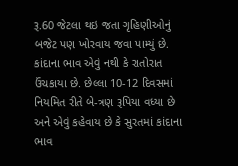રૂ.60 જેટલા થઇ જતા ગૃહિણીઓનું બજેટ પણ ખોરવાય જવા પામ્યું છે. કાંદાના ભાવ એવું નથી કે રાતોરાત ઉંચકાયા છે. છેલ્લા 10-12 દિવસમાં નિયમિત રીતે બે-ત્રણ રૂપિયા વધ્યા છે અને એવું કહેવાય છે કે સુરતમાં કાંદાના ભાવ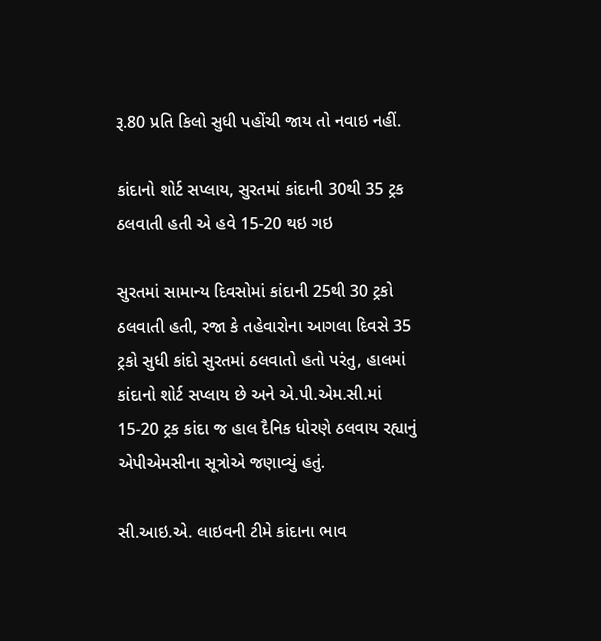રૂ.80 પ્રતિ કિલો સુધી પહોંચી જાય તો નવાઇ નહીં.

કાંદાનો શોર્ટ સપ્લાય, સુરતમાં કાંદાની 30થી 35 ટ્રક ઠલવાતી હતી એ હવે 15-20 થઇ ગઇ

સુરતમાં સામાન્ય દિવસોમાં કાંદાની 25થી 30 ટ્રકો ઠલવાતી હતી, રજા કે તહેવારોના આગલા દિવસે 35 ટ્રકો સુધી કાંદો સુરતમાં ઠલવાતો હતો પરંતુ, હાલમાં કાંદાનો શોર્ટ સપ્લાય છે અને એ.પી.એમ.સી.માં 15-20 ટ્રક કાંદા જ હાલ દૈનિક ધોરણે ઠલવાય રહ્યાનું એપીએમસીના સૂત્રોએ જણાવ્યું હતું.

સી.આઇ.એ. લાઇવની ટીમે કાંદાના ભાવ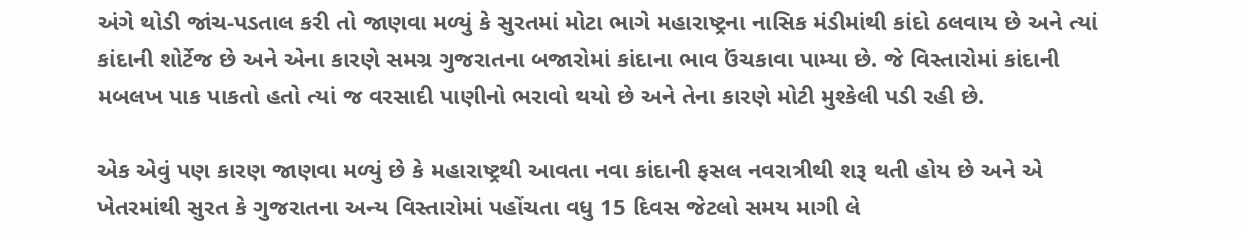અંગે થોડી જાંચ-પડતાલ કરી તો જાણવા મળ્યું કે સુરતમાં મોટા ભાગે મહારાષ્ટ્રના નાસિક મંડીમાંથી કાંદો ઠલવાય છે અને ત્યાં કાંદાની શોર્ટેજ છે અને એના કારણે સમગ્ર ગુજરાતના બજારોમાં કાંદાના ભાવ ઉંચકાવા પામ્યા છે. જે વિસ્તારોમાં કાંદાની મબલખ પાક પાકતો હતો ત્યાં જ વરસાદી પાણીનો ભરાવો થયો છે અને તેના કારણે મોટી મુશ્કેલી પડી રહી છે.

એક એવું પણ કારણ જાણવા મળ્યું છે કે મહારાષ્ટ્રથી આવતા નવા કાંદાની ફસલ નવરાત્રીથી શરૂ થતી હોય છે અને એ ખેતરમાંથી સુરત કે ગુજરાતના અન્ય વિસ્તારોમાં પહોંચતા વધુ 15 દિવસ જેટલો સમય માગી લે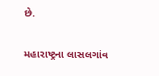છે.

મહારાષ્ટ્રના લાસલગાંવ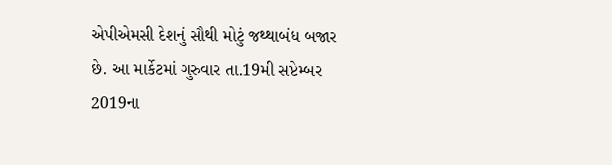એપીએમસી દેશનું સૌથી મોટું જથ્થાબંધ બજાર છે. આ માર્કેટમાં ગુરુવાર તા.19મી સપ્ટેમ્બર 2019ના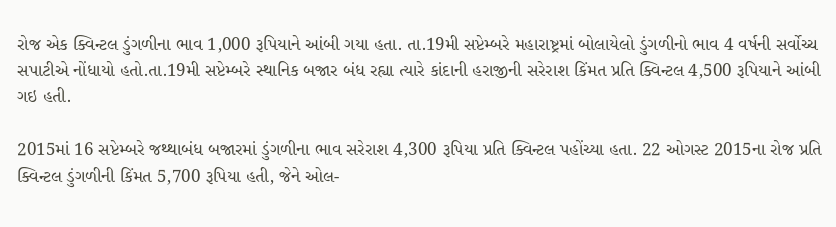રોજ એક ક્વિન્ટલ ડુંગળીના ભાવ 1,000 રૂપિયાને આંબી ગયા હતા. તા.19મી સપ્ટેમ્બરે મહારાષ્ટ્રમાં બોલાયેલો ડુંગળીનો ભાવ 4 વર્ષની સર્વોચ્ચ સપાટીએ નોંધાયો હતો.તા.19મી સપ્ટેમ્બરે સ્થાનિક બજાર બંધ રહ્યા ત્યારે કાંદાની હરાજીની સરેરાશ કિંમત પ્રતિ ક્વિન્ટલ 4,500 રૂપિયાને આંબી ગઇ હતી.

2015માં 16 સપ્ટેમ્બરે જથ્થાબંધ બજારમાં ડુંગળીના ભાવ સરેરાશ 4,300 રૂપિયા પ્રતિ ક્વિન્ટલ પહોંચ્યા હતા. 22 ઓગસ્ટ 2015ના રોજ પ્રતિ ક્વિન્ટલ ડુંગળીની કિંમત 5,700 રૂપિયા હતી, જેને ઓલ-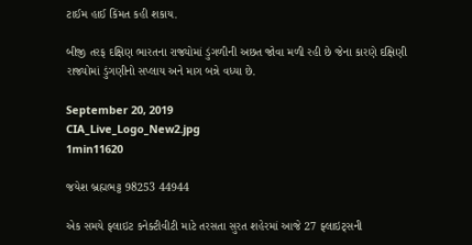ટાઈમ હાઈ કિંમત કહી શકાય.

બીજી તરફ દક્ષિણ ભારતના રાજ્યોમાં ડુંગળીની અછત જોવા મળી રહી છે જેના કારણે દક્ષિણી રાજ્યોમાં ડુંગણીનો સપ્લાય અને માગ બન્ને વધ્યા છે.

September 20, 2019
CIA_Live_Logo_New2.jpg
1min11620

જયેશ બ્રહ્મભટ્ટ 98253 44944

એક સમયે ફ્લાઇટ કનેક્ટીવીટી માટે તરસતા સુરત શહેરમાં આજે 27 ફ્લાઇટ્સની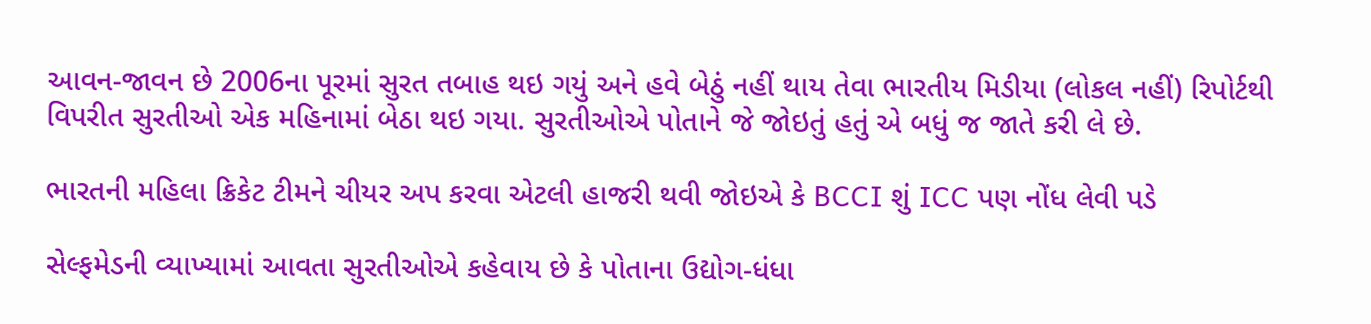આવન-જાવન છે 2006ના પૂરમાં સુરત તબાહ થઇ ગયું અને હવે બેઠું નહીં થાય તેવા ભારતીય મિડીયા (લોકલ નહીં) રિપોર્ટથી વિપરીત સુરતીઓ એક મહિનામાં બેઠા થઇ ગયા. સુરતીઓએ પોતાને જે જોઇતું હતું એ બધું જ જાતે કરી લે છે.

ભારતની મહિલા ક્રિકેટ ટીમને ચીયર અપ કરવા એટલી હાજરી થવી જોઇએ કે BCCI શું ICC પણ નોંધ લેવી પડે

સેલ્ફમેડની વ્યાખ્યામાં આવતા સુરતીઓએ કહેવાય છે કે પોતાના ઉદ્યોગ-ધંધા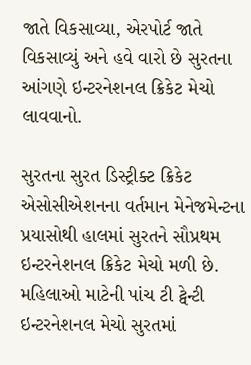જાતે વિકસાવ્યા, એરપોર્ટ જાતે વિકસાવ્યું અને હવે વારો છે સુરતના આંગણે ઇન્ટરનેશનલ ક્રિકેટ મેચો લાવવાનો.

સુરતના સુરત ડિસ્ટ્રીક્ટ ક્રિકેટ એસોસીએશનના વર્તમાન મેનેજમેન્ટના પ્રયાસોથી હાલમાં સુરતને સૌપ્રથમ ઇન્ટરનેશનલ ક્રિકેટ મેચો મળી છે. મહિલાઓ માટેની પાંચ ટી ટ્વેન્ટી ઇન્ટરનેશનલ મેચો સુરતમાં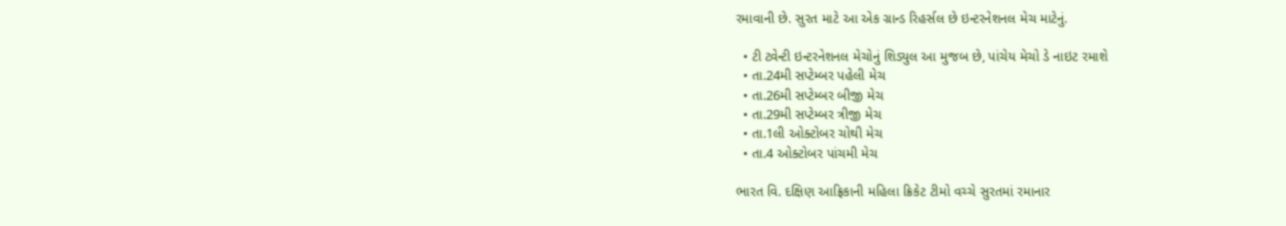રમાવાની છે. સુરત માટે આ એક ગ્રાન્ડ રિહર્સલ છે ઇન્ટરનેશનલ મેચ માટેનું.

  • ટી ટ્વેન્ટી ઇન્ટરનેશનલ મેચોનું શિડ્યુલ આ મુજબ છે, પાંચેય મેચો ડે નાઇટ રમાશે
  • તા.24મી સપ્ટેમ્બર પહેલી મેચ
  • તા.26મી સપ્ટેમ્બર બીજી મેચ
  • તા.29મી સપ્ટેમ્બર ત્રીજી મેચ
  • તા.1લી ઓક્ટોબર ચોથી મેચ
  • તા.4 ઓક્ટોબર પાંચમી મેચ

ભારત વિ. દક્ષિણ આફ્રિકાની મહિલા ક્રિકેટ ટીમો વચ્ચે સુરતમાં રમાનાર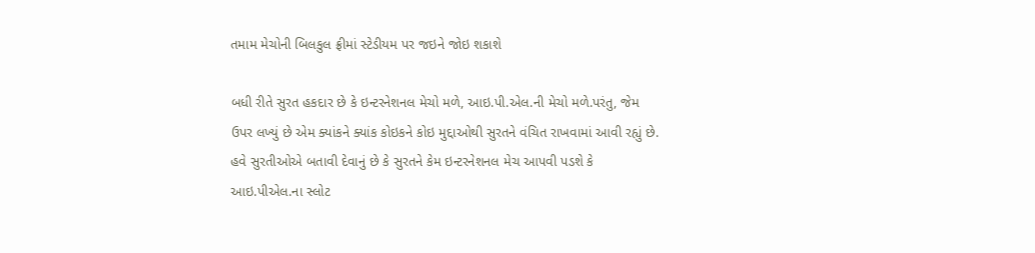તમામ મેચોની બિલકુલ ફ્રીમાં સ્ટેડીયમ પર જઇને જોઇ શકાશે

બધી રીતે સુરત હકદાર છે કે ઇન્ટરનેશનલ મેચો મળે, આઇ.પી.એલ.ની મેચો મળે.પરંતુ, જેમ ઉપર લખ્યું છે એમ ક્યાંકને ક્યાંક કોઇકને કોઇ મુદ્દાઓથી સુરતને વંચિત રાખવામાં આવી રહ્યું છે. હવે સુરતીઓએ બતાવી દેવાનું છે કે સુરતને કેમ ઇન્ટરનેશનલ મેચ આપવી પડશે કે આઇ.પીએલ.ના સ્લોટ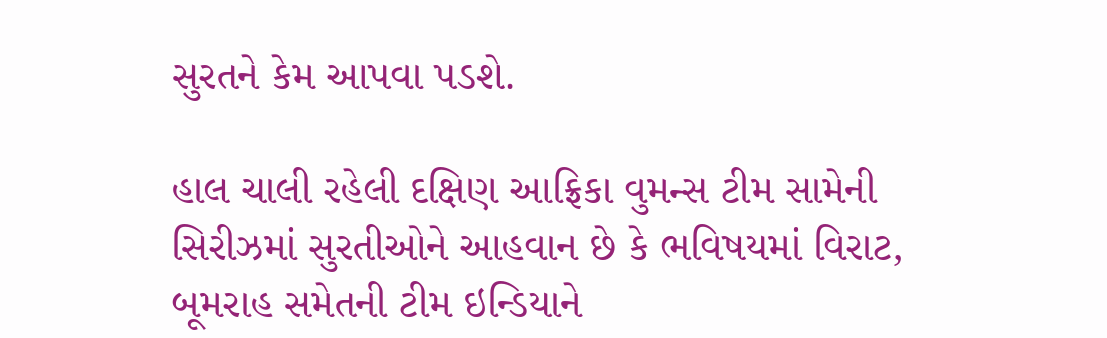સુરતને કેમ આપવા પડશે.

હાલ ચાલી રહેલી દક્ષિણ આફ્રિકા વુમન્સ ટીમ સામેની સિરીઝમાં સુરતીઓને આહવાન છે કે ભવિષયમાં વિરાટ, બૂમરાહ સમેતની ટીમ ઇન્ડિયાને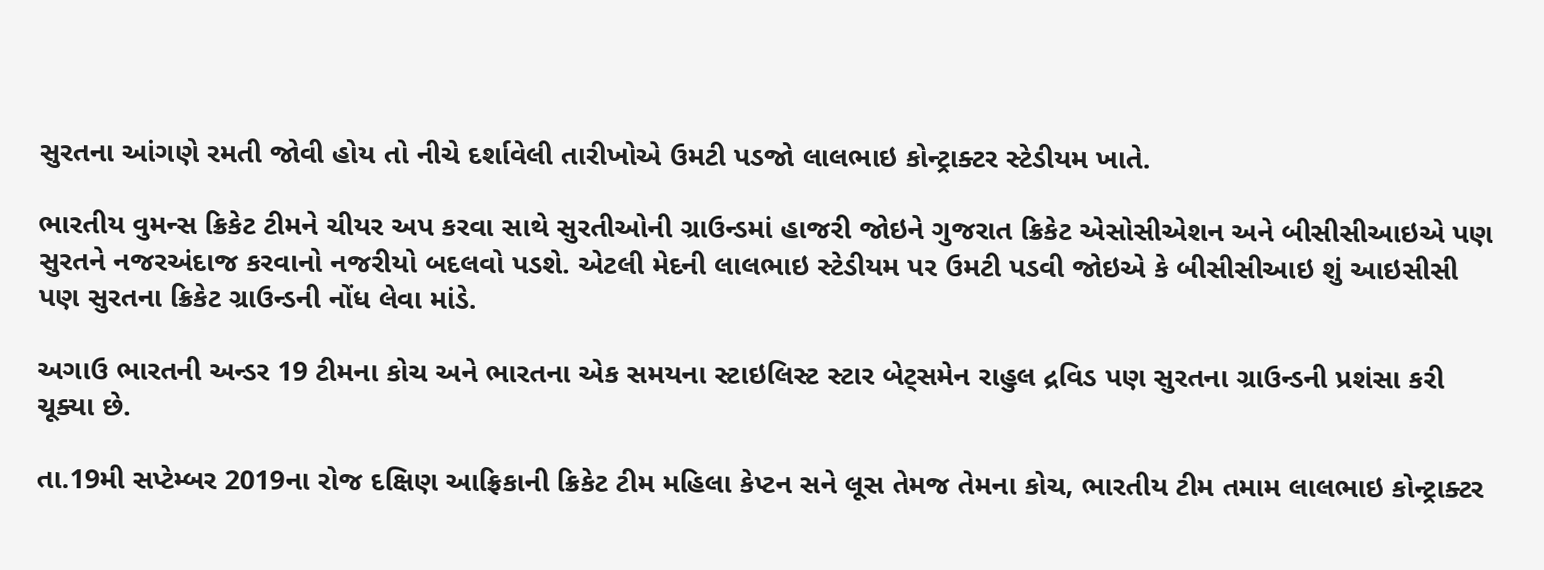સુરતના આંગણે રમતી જોવી હોય તો નીચે દર્શાવેલી તારીખોએ ઉમટી પડજો લાલભાઇ કોન્ટ્રાક્ટર સ્ટેડીયમ ખાતે.

ભારતીય વુમન્સ ક્રિકેટ ટીમને ચીયર અપ કરવા સાથે સુરતીઓની ગ્રાઉન્ડમાં હાજરી જોઇને ગુજરાત ક્રિકેટ એસોસીએશન અને બીસીસીઆઇએ પણ સુરતને નજરઅંદાજ કરવાનો નજરીયો બદલવો પડશે. એટલી મેદની લાલભાઇ સ્ટેડીયમ પર ઉમટી પડવી જોઇએ કે બીસીસીઆઇ શું આઇસીસી પણ સુરતના ક્રિકેટ ગ્રાઉન્ડની નોંધ લેવા માંડે.

અગાઉ ભારતની અન્ડર 19 ટીમના કોચ અને ભારતના એક સમયના સ્ટાઇલિસ્ટ સ્ટાર બેટ્સમેન રાહુલ દ્રવિડ પણ સુરતના ગ્રાઉન્ડની પ્રશંસા કરી ચૂક્યા છે.

તા.19મી સપ્ટેમ્બર 2019ના રોજ દક્ષિણ આફ્રિકાની ક્રિકેટ ટીમ મહિલા કેપ્ટન સને લૂસ તેમજ તેમના કોચ, ભારતીય ટીમ તમામ લાલભાઇ કોન્ટ્રાક્ટર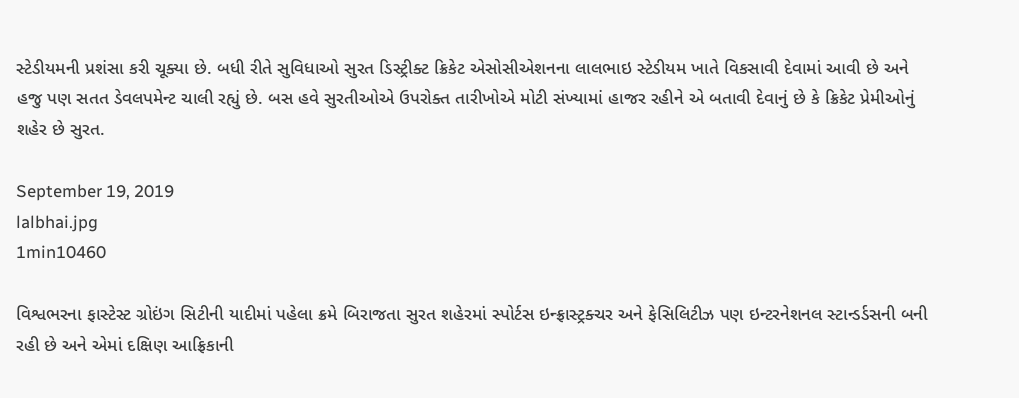સ્ટેડીયમની પ્રશંસા કરી ચૂક્યા છે. બધી રીતે સુવિધાઓ સુરત ડિસ્ટ્રીક્ટ ક્રિકેટ એસોસીએશનના લાલભાઇ સ્ટેડીયમ ખાતે વિકસાવી દેવામાં આવી છે અને હજુ પણ સતત ડેવલપમેન્ટ ચાલી રહ્યું છે. બસ હવે સુરતીઓએ ઉપરોક્ત તારીખોએ મોટી સંખ્યામાં હાજર રહીને એ બતાવી દેવાનું છે કે ક્રિકેટ પ્રેમીઓનું શહેર છે સુરત.

September 19, 2019
lalbhai.jpg
1min10460

વિશ્વભરના ફાસ્ટેસ્ટ ગ્રોઇંગ સિટીની યાદીમાં પહેલા ક્રમે બિરાજતા સુરત શહેરમાં સ્પોર્ટસ ઇન્ફ્રાસ્ટ્રક્ચર અને ફેસિલિટીઝ પણ ઇન્ટરનેશનલ સ્ટાન્ડર્ડસની બની રહી છે અને એમાં દક્ષિણ આફ્રિકાની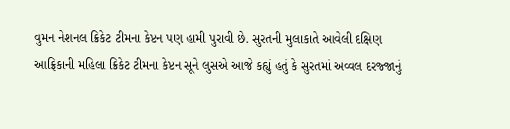વુમન નેશનલ ક્રિકેટ ટીમના કેપ્ટન પણ હામી પુરાવી છે. સુરતની મુલાકાતે આવેલી દક્ષિણ આફ્રિકાની મહિલા ક્રિકેટ ટીમના કેપ્ટન સૂને લુસએ આજે કહ્યું હતું કે સુરતમાં અવ્વલ દરજ્જાનું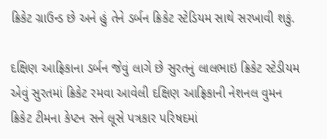ક્રિકેટ ગ્રાઉન્ડ છે અને હું તેને ડર્બન ક્રિકેટ સ્ટેડિયમ સાથે સરખાવી શકું.

દક્ષિણ આફ્રિકાના ડર્બન જેવું લાગે છે સુરતનું લાલભાઇ ક્રિકેટ સ્ટેડીયમ એવું સુરતમાં ક્રિકેટ રમવા આવેલી દક્ષિણ આફ્રિકાની નેશનલ વુમન ક્રિકેટ ટીમના કેપ્ટન સને લૂસે પત્રકાર પરિષદમાં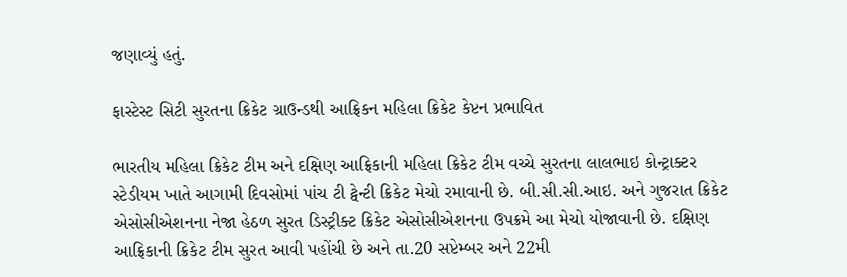જણાવ્યું હતું.

ફાસ્ટેસ્ટ સિટી સુરતના ક્રિકેટ ગ્રાઉન્ડથી આફ્રિકન મહિલા ક્રિકેટ કેપ્ટન પ્રભાવિત

ભારતીય મહિલા ક્રિકેટ ટીમ અને દક્ષિણ આફ્રિકાની મહિલા ક્રિકેટ ટીમ વચ્ચે સુરતના લાલભાઇ કોન્ટ્રાક્ટર સ્ટેડીયમ ખાતે આગામી દિવસોમાં પાંચ ટી ટ્વેન્ટી ક્રિકેટ મેચો રમાવાની છે. બી.સી.સી.આઇ. અને ગુજરાત ક્રિકેટ એસોસીએશનના નેજા હેઠળ સુરત ડિસ્ટ્રીક્ટ ક્રિકેટ એસોસીએશનના ઉપક્રમે આ મેચો યોજાવાની છે. દક્ષિણ આફ્રિકાની ક્રિકેટ ટીમ સુરત આવી પહોંચી છે અને તા.20 સપ્ટેમ્બર અને 22મી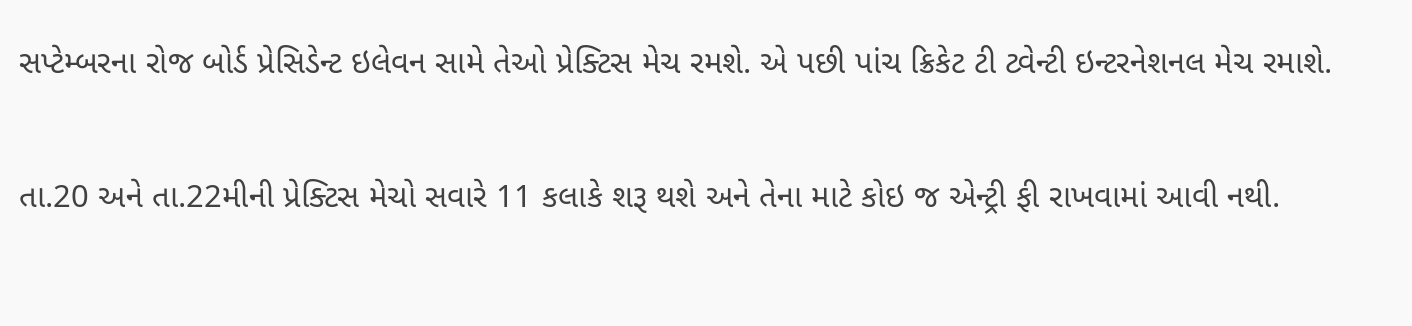સપ્ટેમ્બરના રોજ બોર્ડ પ્રેસિડેન્ટ ઇલેવન સામે તેઓ પ્રેક્ટિસ મેચ રમશે. એ પછી પાંચ ક્રિકેટ ટી ટ્વેન્ટી ઇન્ટરનેશનલ મેચ રમાશે.

તા.20 અને તા.22મીની પ્રેક્ટિસ મેચો સવારે 11 કલાકે શરૂ થશે અને તેના માટે કોઇ જ એન્ટ્રી ફી રાખવામાં આવી નથી.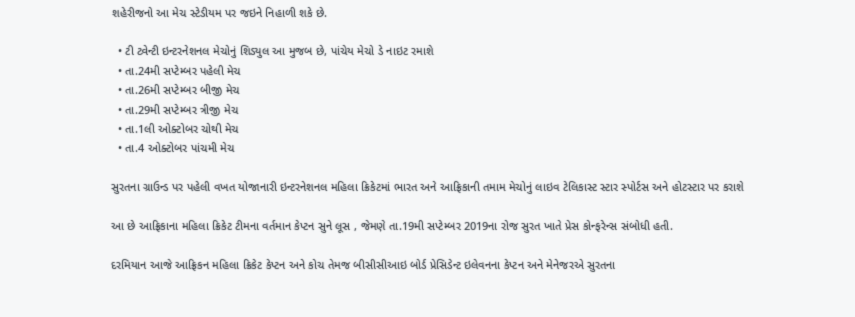શહેરીજનો આ મેચ સ્ટેડીયમ પર જઇને નિહાળી શકે છે.

  • ટી ટ્વેન્ટી ઇન્ટરનેશનલ મેચોનું શિડ્યુલ આ મુજબ છે, પાંચેય મેચો ડે નાઇટ રમાશે
  • તા.24મી સપ્ટેમ્બર પહેલી મેચ
  • તા.26મી સપ્ટેમ્બર બીજી મેચ
  • તા.29મી સપ્ટેમ્બર ત્રીજી મેચ
  • તા.1લી ઓક્ટોબર ચોથી મેચ
  • તા.4 ઓક્ટોબર પાંચમી મેચ

સુરતના ગ્રાઉન્ડ પર પહેલી વખત યોજાનારી ઇન્ટરનેશનલ મહિલા ક્રિકેટમાં ભારત અને આફ્રિકાની તમામ મેચોનું લાઇવ ટેલિકાસ્ટ સ્ટાર સ્પોર્ટસ અને હોટસ્ટાર પર કરાશે

આ છે આફ્રિકાના મહિલા ક્રિકેટ ટીમના વર્તમાન કેપ્ટન સુને લૂસ , જેમણે તા.19મી સપ્ટેમ્બર 2019ના રોજ સુરત ખાતે પ્રેસ કોન્ફરેન્સ સંબોધી હતી.

દરમિયાન આજે આફ્રિકન મહિલા ક્રિકેટ કેપ્ટન અને કોચ તેમજ બીસીસીઆઇ બોર્ડ પ્રેસિડેન્ટ ઇલેવનના કેપ્ટન અને મેનેજરએ સુરતના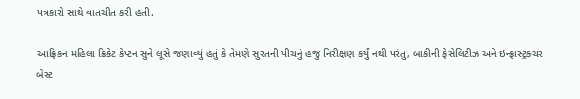પત્રકારો સાથે વાતચીત કરી હતી.

આફ્રિકન મહિલા ક્રિકેટ કેપ્ટન સુને લૂસે જણાવ્યું હતું કે તેમણે સુરતની પીચનું હજુ નિરીક્ષણ કર્યું નથી પરંતુ, બાકીની ફેસેલિટીઝ અને ઇન્ફ્રાસ્ટ્રક્ચર બેસ્ટ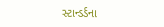સ્ટાન્ડર્ડના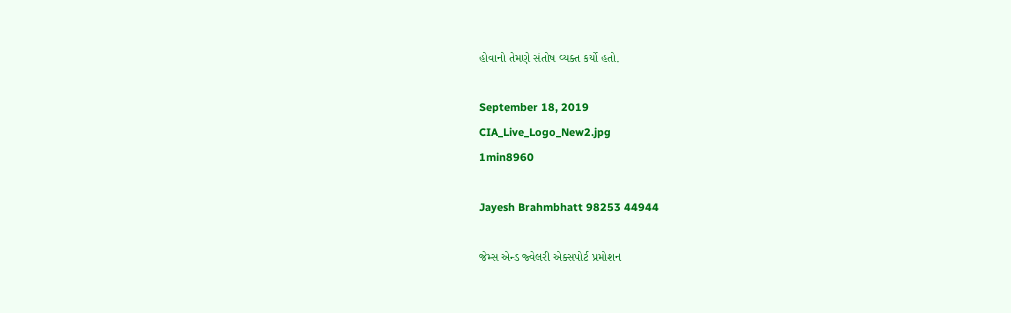હોવાનો તેમણે સંતોષ વ્યક્ત કર્યો હતો.

September 18, 2019
CIA_Live_Logo_New2.jpg
1min8960

Jayesh Brahmbhatt 98253 44944

જેમ્સ એન્ડ જ્વેલરી એક્સપોર્ટ પ્રમોશન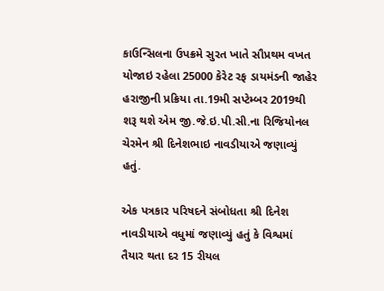કાઉન્સિલના ઉપક્રમે સુરત ખાતે સૌપ્રથમ વખત યોજાઇ રહેલા 25000 કેરેટ રફ ડાયમંડની જાહેર હરાજીની પ્રક્રિયા તા.19મી સપ્ટેમ્બર 2019થી શરૂ થશે એમ જી.જે.ઇ.પી.સી.ના રિજિયોનલ ચેરમેન શ્રી દિનેશભાઇ નાવડીયાએ જણાવ્યું હતું.

એક પત્રકાર પરિષદને સંબોધતા શ્રી દિનેશ નાવડીયાએ વધુમાં જણાવ્યું હતું કે વિશ્વમાં તૈયાર થતા દર 15 રીયલ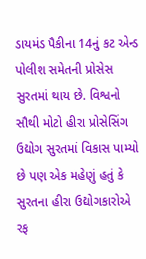ડાયમંડ પૈકીના 14નું કટ એન્ડ પોલીશ સમેતની પ્રોસેસ સુરતમાં થાય છે. વિશ્વનો સૌથી મોટો હીરા પ્રોસેસિંગ ઉદ્યોગ સુરતમાં વિકાસ પામ્યો છે પણ એક મહેણું હતું કે સુરતના હીરા ઉદ્યોગકારોએ રફ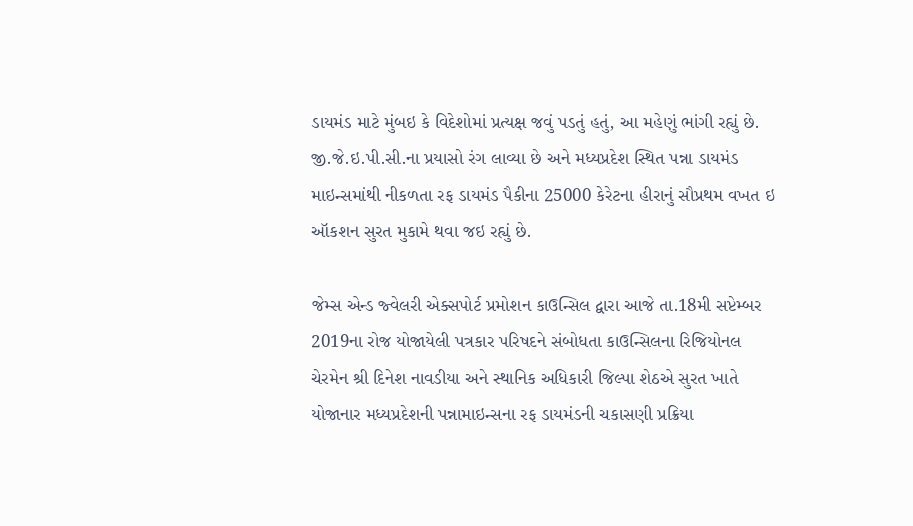ડાયમંડ માટે મુંબઇ કે વિદેશોમાં પ્રત્યક્ષ જવું પડતું હતું, આ મહેણું ભાંગી રહ્યું છે. જી.જે.ઇ.પી.સી.ના પ્રયાસો રંગ લાવ્યા છે અને મધ્યપ્રદેશ સ્થિત પન્ના ડાયમંડ માઇન્સમાંથી નીકળતા રફ ડાયમંડ પૈકીના 25000 કેરેટના હીરાનું સૌપ્રથમ વખત ઇ ઑકશન સુરત મુકામે થવા જઇ રહ્યું છે.

જેમ્સ એન્ડ જ્વેલરી એક્સપોર્ટ પ્રમોશન કાઉન્સિલ દ્વારા આજે તા.18મી સપ્ટેમ્બર 2019ના રોજ યોજાયેલી પત્રકાર પરિષદને સંબોધતા કાઉન્સિલના રિજિયોનલ ચેરમેન શ્રી દિનેશ નાવડીયા અને સ્થાનિક અધિકારી જિલ્પા શેઠએ સુરત ખાતે યોજાનાર મધ્યપ્રદેશની પન્નામાઇન્સના રફ ડાયમંડની ચકાસણી પ્રક્રિયા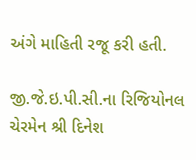અંગે માહિતી રજૂ કરી હતી.

જી.જે.ઇ.પી.સી.ના રિજિયોનલ ચેરમેન શ્રી દિનેશ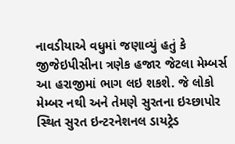નાવડીયાએ વધુમાં જણાવ્યું હતું કે જીજેઇપીસીના ત્રણેક હજાર જેટલા મેમ્બર્સ આ હરાજીમાં ભાગ લઇ શકશે. જે લોકો મેમ્બર નથી અને તેમણે સુરતના ઇચ્છાપોર સ્થિત સુરત ઇન્ટરનેશનલ ડાયટ્રેડ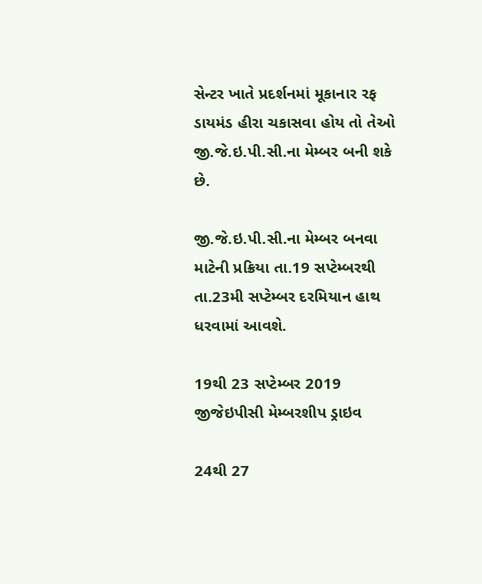સેન્ટર ખાતે પ્રદર્શનમાં મૂકાનાર રફ ડાયમંડ હીરા ચકાસવા હોય તો તેઓ જી.જે.ઇ.પી.સી.ના મેમ્બર બની શકે છે.

જી.જે.ઇ.પી.સી.ના મેમ્બર બનવા માટેની પ્રક્રિયા તા.19 સપ્ટેમ્બરથી તા.23મી સપ્ટેમ્બર દરમિયાન હાથ ધરવામાં આવશે.

19થી 23 સપ્ટેમ્બર 2019 જીજેઇપીસી મેમ્બરશીપ ડ્રાઇવ

24થી 27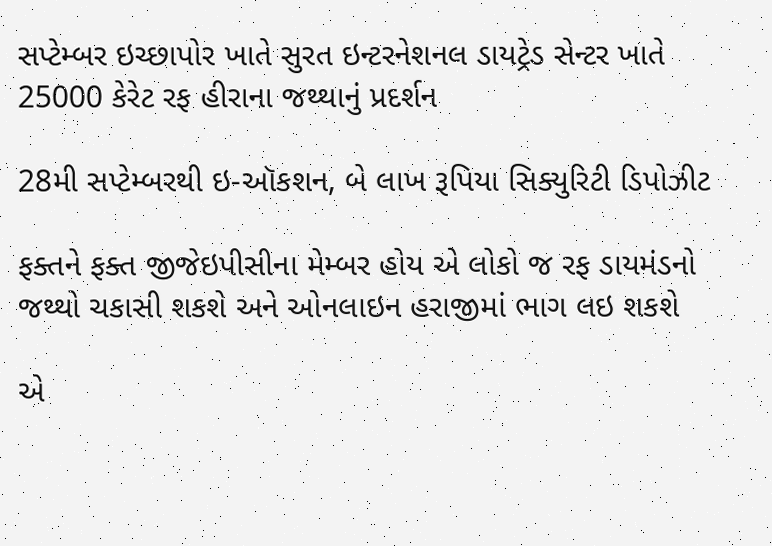સપ્ટેમ્બર ઇચ્છાપોર ખાતે સુરત ઇન્ટરનેશનલ ડાયટ્રેડ સેન્ટર ખાતે 25000 કેરેટ રફ હીરાના જથ્થાનું પ્રદર્શન

28મી સપ્ટેમ્બરથી ઇ-ઑકશન, બે લાખ રૂપિયા સિક્યુરિટી ડિપોઝીટ

ફક્તને ફક્ત જીજેઇપીસીના મેમ્બર હોય એ લોકો જ રફ ડાયમંડનો જથ્થો ચકાસી શકશે અને ઓનલાઇન હરાજીમાં ભાગ લઇ શકશે

એ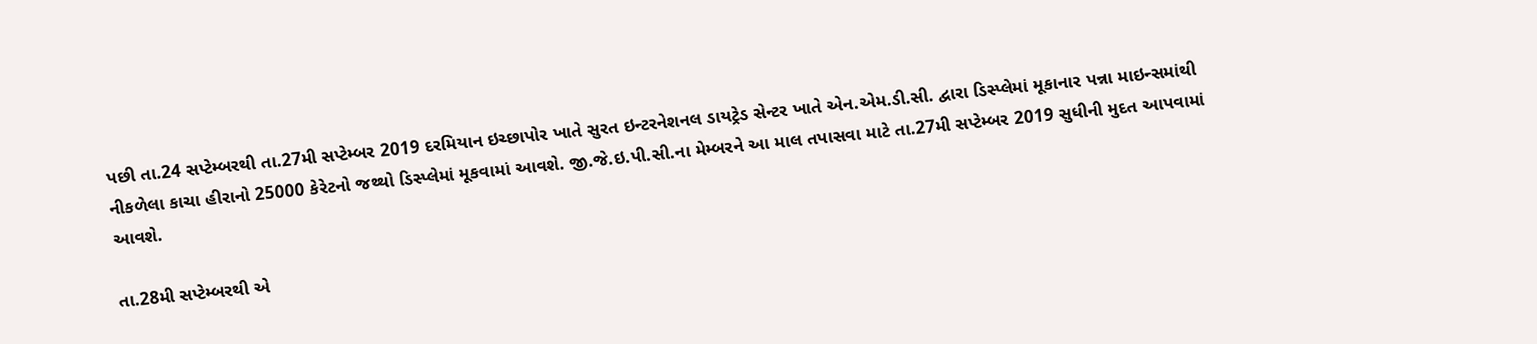પછી તા.24 સપ્ટેમ્બરથી તા.27મી સપ્ટેમ્બર 2019 દરમિયાન ઇચ્છાપોર ખાતે સુરત ઇન્ટરનેશનલ ડાયટ્રેડ સેન્ટર ખાતે એન.એમ.ડી.સી. દ્વારા ડિસ્પ્લેમાં મૂકાનાર પન્ના માઇન્સમાંથી નીકળેલા કાચા હીરાનો 25000 કેરેટનો જથ્થો ડિસ્પ્લેમાં મૂકવામાં આવશે. જી.જે.ઇ.પી.સી.ના મેમ્બરને આ માલ તપાસવા માટે તા.27મી સપ્ટેમ્બર 2019 સુધીની મુદત આપવામાં આવશે.

તા.28મી સપ્ટેમ્બરથી એ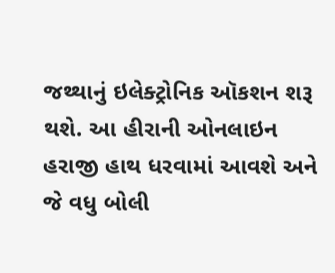જથ્થાનું ઇલેક્ટ્રોનિક ઑકશન શરૂ થશે. આ હીરાની ઓનલાઇન હરાજી હાથ ધરવામાં આવશે અને જે વધુ બોલી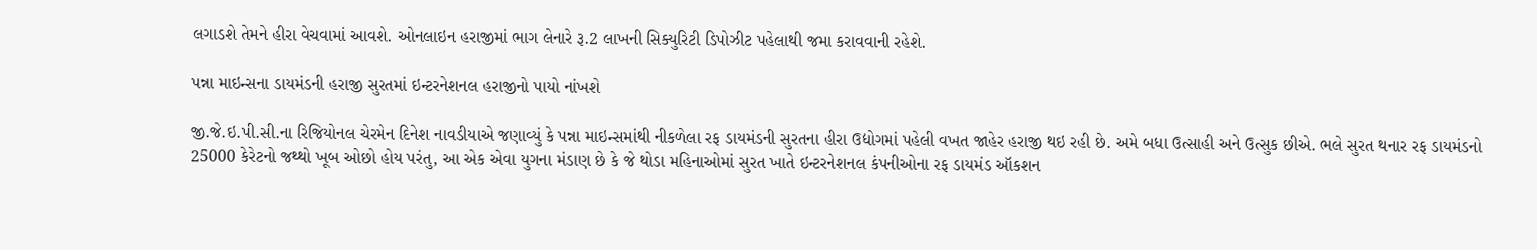લગાડશે તેમને હીરા વેચવામાં આવશે. ઓનલાઇન હરાજીમાં ભાગ લેનારે રૂ.2 લાખની સિક્યુરિટી ડિપોઝીટ પહેલાથી જમા કરાવવાની રહેશે.

પન્ના માઇન્સના ડાયમંડની હરાજી સુરતમાં ઇન્ટરનેશનલ હરાજીનો પાયો નાંખશે

જી.જે.ઇ.પી.સી.ના રિજિયોનલ ચેરમેન દિનેશ નાવડીયાએ જણાવ્યું કે પન્ના માઇન્સમાંથી નીકળેલા રફ ડાયમંડની સુરતના હીરા ઉદ્યોગમાં પહેલી વખત જાહેર હરાજી થઇ રહી છે. અમે બધા ઉત્સાહી અને ઉત્સુક છીએ. ભલે સુરત થનાર રફ ડાયમંડનો 25000 કેરેટનો જથ્થો ખૂબ ઓછો હોય પરંતુ, આ એક એવા યુગના મંડાણ છે કે જે થોડા મહિનાઓમાં સુરત ખાતે ઇન્ટરનેશનલ કંપનીઓના રફ ડાયમંડ ઑકશન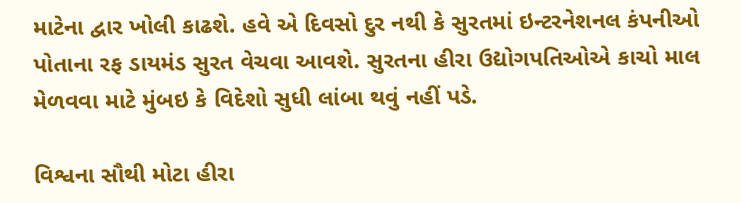માટેના દ્વાર ખોલી કાઢશે. હવે એ દિવસો દુર નથી કે સુરતમાં ઇન્ટરનેશનલ કંપનીઓ પોતાના રફ ડાયમંડ સુરત વેચવા આવશે. સુરતના હીરા ઉદ્યોગપતિઓએ કાચો માલ મેળવવા માટે મુંબઇ કે વિદેશો સુધી લાંબા થવું નહીં પડે.

વિશ્વના સૌથી મોટા હીરા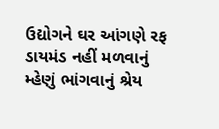ઉદ્યોગને ઘર આંગણે રફ ડાયમંડ નહીં મળવાનું મ્હેણું ભાંગવાનું શ્રેય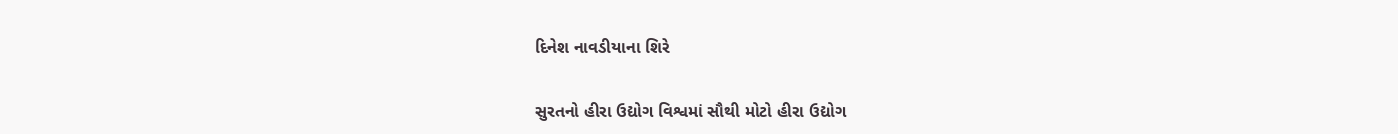દિનેશ નાવડીયાના શિરે

સુરતનો હીરા ઉદ્યોગ વિશ્વમાં સૌથી મોટો હીરા ઉદ્યોગ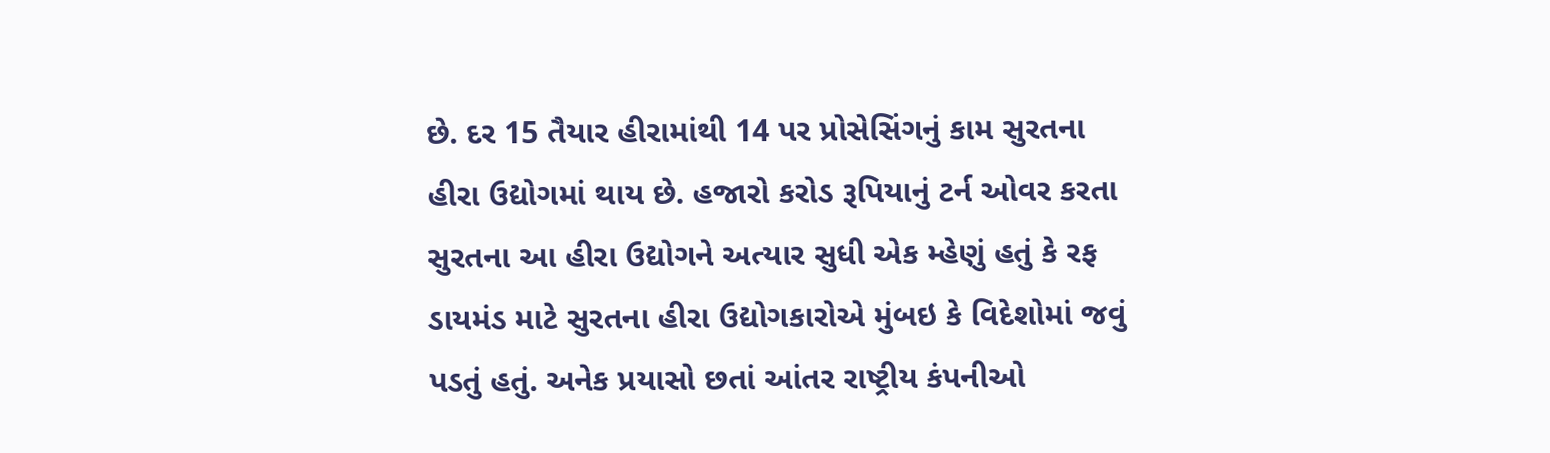છે. દર 15 તૈયાર હીરામાંથી 14 પર પ્રોસેસિંગનું કામ સુરતના હીરા ઉદ્યોગમાં થાય છે. હજારો કરોડ રૂપિયાનું ટર્ન ઓવર કરતા સુરતના આ હીરા ઉદ્યોગને અત્યાર સુધી એક મ્હેણું હતું કે રફ ડાયમંડ માટે સુરતના હીરા ઉદ્યોગકારોએ મુંબઇ કે વિદેશોમાં જવું પડતું હતું. અનેક પ્રયાસો છતાં આંતર રાષ્ટ્રીય કંપનીઓ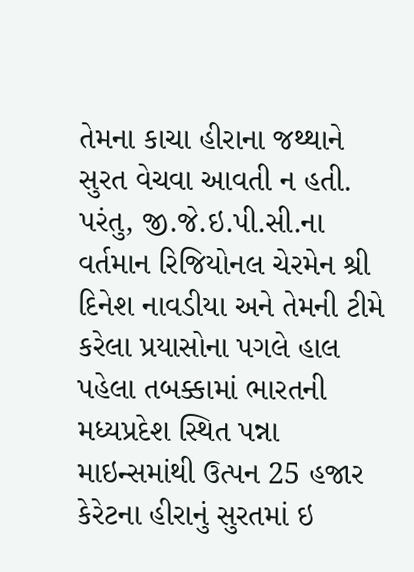તેમના કાચા હીરાના જથ્થાને સુરત વેચવા આવતી ન હતી. પરંતુ, જી.જે.ઇ.પી.સી.ના વર્તમાન રિજિયોનલ ચેરમેન શ્રી દિનેશ નાવડીયા અને તેમની ટીમે કરેલા પ્રયાસોના પગલે હાલ પહેલા તબક્કામાં ભારતની મધ્યપ્રદેશ સ્થિત પન્ના માઇન્સમાંથી ઉત્પન 25 હજાર કેરેટના હીરાનું સુરતમાં ઇ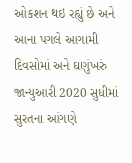ઓકશન થઇ રહ્યું છે અને આના પગલે આગામી દિવસોમાં અને ઘણુંખરું જાન્યુઆરી 2020 સુધીમાં સુરતના આંગણે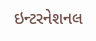ઇન્ટરનેશનલ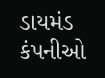ડાયમંડ કંપનીઓ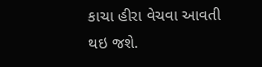કાચા હીરા વેચવા આવતી થઇ જશે.